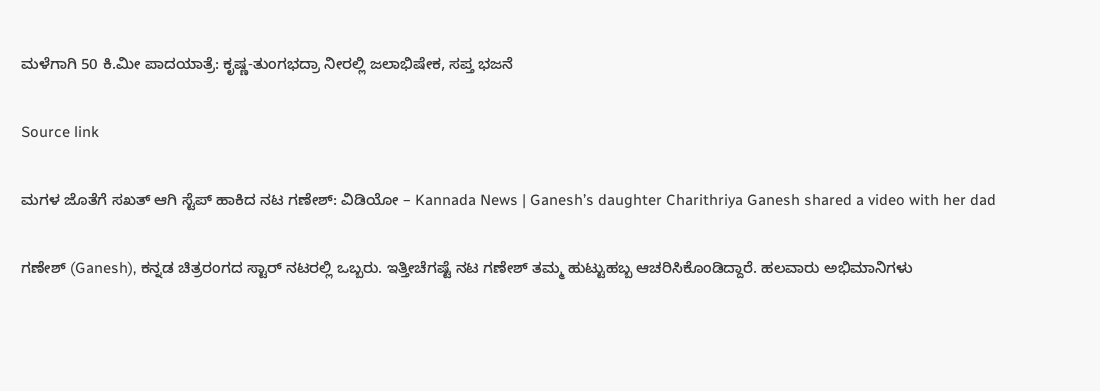ಮಳೆಗಾಗಿ 50 ಕಿ.ಮೀ ಪಾದಯಾತ್ರೆ: ಕೃಷ್ಣ-ತುಂಗಭದ್ರಾ ನೀರಲ್ಲಿ ಜಲಾಭಿಷೇಕ, ಸಪ್ತ ಭಜನೆ

Source link

ಮಗಳ ಜೊತೆಗೆ ಸಖತ್ ಆಗಿ ಸ್ಟೆಪ್ ಹಾಕಿದ ನಟ ಗಣೇಶ್: ವಿಡಿಯೋ – Kannada News | Ganesh’s daughter Charithriya Ganesh shared a video with her dad

ಗಣೇಶ್ (Ganesh), ಕನ್ನಡ ಚಿತ್ರರಂಗದ ಸ್ಟಾರ್ ನಟರಲ್ಲಿ ಒಬ್ಬರು. ಇತ್ತೀಚೆಗಷ್ಟೆ ನಟ ಗಣೇಶ್ ತಮ್ಮ ಹುಟ್ಟುಹಬ್ಬ ಆಚರಿಸಿಕೊಂಡಿದ್ದಾರೆ. ಹಲವಾರು ಅಭಿಮಾನಿಗಳು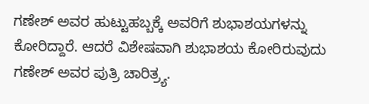ಗಣೇಶ್ ಅವರ ಹುಟ್ಟುಹಬ್ಬಕ್ಕೆ ಅವರಿಗೆ ಶುಭಾಶಯಗಳನ್ನು ಕೋರಿದ್ದಾರೆ. ಆದರೆ ವಿಶೇಷವಾಗಿ ಶುಭಾಶಯ ಕೋರಿರುವುದು ಗಣೇಶ್ ಅವರ ಪುತ್ರಿ ಚಾರಿತ್ರ್ಯ.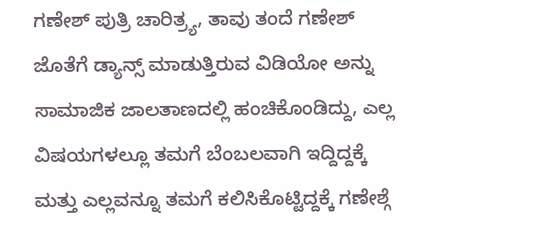ಗಣೇಶ್ ಪುತ್ರಿ ಚಾರಿತ್ರ್ಯ, ತಾವು ತಂದೆ ಗಣೇಶ್ ಜೊತೆಗೆ ಡ್ಯಾನ್ಸ್ ಮಾಡುತ್ತಿರುವ ವಿಡಿಯೋ ಅನ್ನು ಸಾಮಾಜಿಕ ಜಾಲತಾಣದಲ್ಲಿ ಹಂಚಿಕೊಂಡಿದ್ದು, ಎಲ್ಲ ವಿಷಯಗಳಲ್ಲೂ ತಮಗೆ ಬೆಂಬಲವಾಗಿ ಇದ್ದಿದ್ದಕ್ಕೆ ಮತ್ತು ಎಲ್ಲವನ್ನೂ ತಮಗೆ ಕಲಿಸಿಕೊಟ್ಟಿದ್ದಕ್ಕೆ ಗಣೇಶ್ಗೆ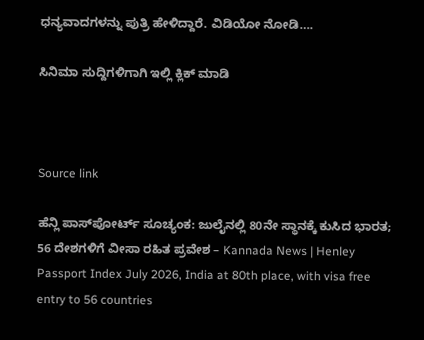ಧನ್ಯವಾದಗಳನ್ನು ಪುತ್ರಿ ಹೇಳಿದ್ದಾರೆ. ವಿಡಿಯೋ ನೋಡಿ….

ಸಿನಿಮಾ ಸುದ್ದಿಗಳಿಗಾಗಿ ಇಲ್ಲಿ ಕ್ಲಿಕ್ ಮಾಡಿ



Source link

ಹೆನ್ಲಿ ಪಾಸ್‌ಪೋರ್ಟ್ ಸೂಚ್ಯಂಕ: ಜುಲೈನಲ್ಲಿ 80ನೇ ಸ್ಥಾನಕ್ಕೆ ಕುಸಿದ ಭಾರತ; 56 ದೇಶಗಳಿಗೆ ವೀಸಾ ರಹಿತ ಪ್ರವೇಶ – Kannada News | Henley Passport Index July 2026, India at 80th place, with visa free entry to 56 countries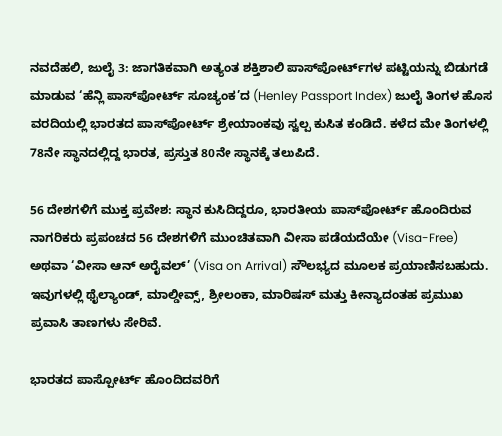ನವದೆಹಲಿ, ಜುಲೈ 3: ಜಾಗತಿಕವಾಗಿ ಅತ್ಯಂತ ಶಕ್ತಿಶಾಲಿ ಪಾಸ್‌ಪೋರ್ಟ್‌ಗಳ ಪಟ್ಟಿಯನ್ನು ಬಿಡುಗಡೆ ಮಾಡುವ ‘ಹೆನ್ಲಿ ಪಾಸ್‌ಪೋರ್ಟ್ ಸೂಚ್ಯಂಕ’ದ (Henley Passport Index) ಜುಲೈ ತಿಂಗಳ ಹೊಸ ವರದಿಯಲ್ಲಿ ಭಾರತದ ಪಾಸ್‌ಪೋರ್ಟ್ ಶ್ರೇಯಾಂಕವು ಸ್ವಲ್ಪ ಕುಸಿತ ಕಂಡಿದೆ. ಕಳೆದ ಮೇ ತಿಂಗಳಲ್ಲಿ 78ನೇ ಸ್ಥಾನದಲ್ಲಿದ್ದ ಭಾರತ, ಪ್ರಸ್ತುತ 80ನೇ ಸ್ಥಾನಕ್ಕೆ ತಲುಪಿದೆ.

56 ದೇಶಗಳಿಗೆ ಮುಕ್ತ ಪ್ರವೇಶ: ಸ್ಥಾನ ಕುಸಿದಿದ್ದರೂ, ಭಾರತೀಯ ಪಾಸ್‌ಪೋರ್ಟ್ ಹೊಂದಿರುವ ನಾಗರಿಕರು ಪ್ರಪಂಚದ 56 ದೇಶಗಳಿಗೆ ಮುಂಚಿತವಾಗಿ ವೀಸಾ ಪಡೆಯದೆಯೇ (Visa-Free) ಅಥವಾ ‘ವೀಸಾ ಆನ್ ಅರೈವಲ್’ (Visa on Arrival) ಸೌಲಭ್ಯದ ಮೂಲಕ ಪ್ರಯಾಣಿಸಬಹುದು. ಇವುಗಳಲ್ಲಿ ಥೈಲ್ಯಾಂಡ್, ಮಾಲ್ಡೀವ್ಸ್, ಶ್ರೀಲಂಕಾ, ಮಾರಿಷಸ್ ಮತ್ತು ಕೀನ್ಯಾದಂತಹ ಪ್ರಮುಖ ಪ್ರವಾಸಿ ತಾಣಗಳು ಸೇರಿವೆ.

ಭಾರತದ ಪಾಸ್ಪೋರ್ಟ್ ಹೊಂದಿದವರಿಗೆ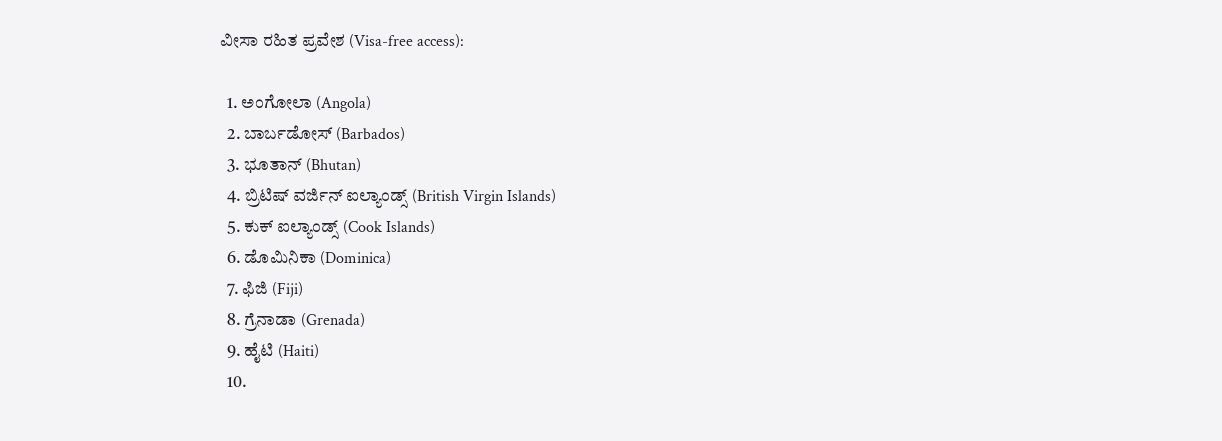ವೀಸಾ ರಹಿತ ಪ್ರವೇಶ (Visa-free access):

  1. ಅಂಗೋಲಾ (Angola)
  2. ಬಾರ್ಬಡೋಸ್ (Barbados)
  3. ಭೂತಾನ್ (Bhutan)
  4. ಬ್ರಿಟಿಷ್ ವರ್ಜಿನ್ ಐಲ್ಯಾಂಡ್ಸ್ (British Virgin Islands)
  5. ಕುಕ್ ಐಲ್ಯಾಂಡ್ಸ್ (Cook Islands)
  6. ಡೊಮಿನಿಕಾ (Dominica)
  7. ಫಿಜಿ (Fiji)
  8. ಗ್ರೆನಾಡಾ (Grenada)
  9. ಹೈಟಿ (Haiti)
  10.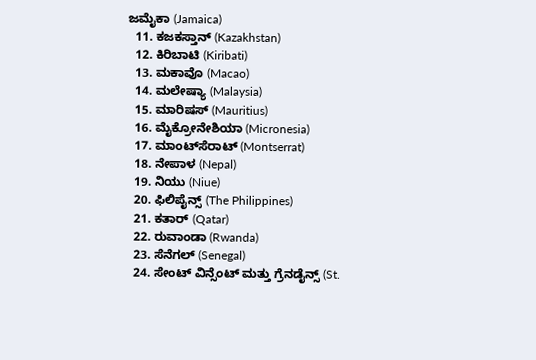ಜಮೈಕಾ (Jamaica)
  11. ಕಜಕಸ್ತಾನ್ (Kazakhstan)
  12. ಕಿರಿಬಾಟಿ (Kiribati)
  13. ಮಕಾವೊ (Macao)
  14. ಮಲೇಷ್ಯಾ (Malaysia)
  15. ಮಾರಿಷಸ್ (Mauritius)
  16. ಮೈಕ್ರೋನೇಶಿಯಾ (Micronesia)
  17. ಮಾಂಟ್‌ಸೆರಾಟ್ (Montserrat)
  18. ನೇಪಾಳ (Nepal)
  19. ನಿಯು (Niue)
  20. ಫಿಲಿಪೈನ್ಸ್ (The Philippines)
  21. ಕತಾರ್ (Qatar)
  22. ರುವಾಂಡಾ (Rwanda)
  23. ಸೆನೆಗಲ್ (Senegal)
  24. ಸೇಂಟ್ ವಿನ್ಸೆಂಟ್ ಮತ್ತು ಗ್ರೆನಡೈನ್ಸ್ (St.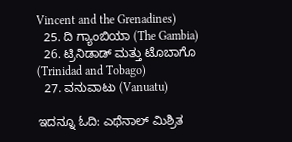Vincent and the Grenadines)
  25. ದಿ ಗ್ಯಾಂಬಿಯಾ (The Gambia)
  26. ಟ್ರಿನಿಡಾಡ್ ಮತ್ತು ಟೊಬಾಗೊ (Trinidad and Tobago)
  27. ವನುವಾಟು (Vanuatu)

ಇದನ್ನೂ ಓದಿ: ಎಥೆನಾಲ್ ಮಿಶ್ರಿತ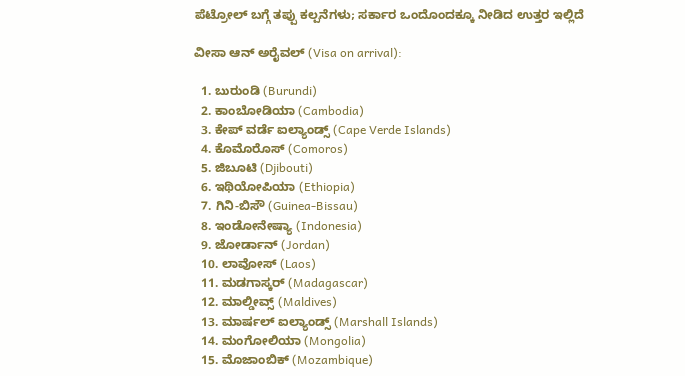ಪೆಟ್ರೋಲ್ ಬಗ್ಗೆ ತಪ್ಪು ಕಲ್ಪನೆಗಳು; ಸರ್ಕಾರ ಒಂದೊಂದಕ್ಕೂ ನೀಡಿದ ಉತ್ತರ ಇಲ್ಲಿದೆ

ವೀಸಾ ಆನ್ ಅರೈವಲ್ (Visa on arrival):

  1. ಬುರುಂಡಿ (Burundi)
  2. ಕಾಂಬೋಡಿಯಾ (Cambodia)
  3. ಕೇಪ್ ವರ್ಡೆ ಐಲ್ಯಾಂಡ್ಸ್ (Cape Verde Islands)
  4. ಕೊಮೊರೊಸ್ (Comoros)
  5. ಜಿಬೂಟಿ (Djibouti)
  6. ಇಥಿಯೋಪಿಯಾ (Ethiopia)
  7. ಗಿನಿ-ಬಿಸೌ (Guinea-Bissau)
  8. ಇಂಡೋನೇಷ್ಯಾ (Indonesia)
  9. ಜೋರ್ಡಾನ್ (Jordan)
  10. ಲಾವೋಸ್ (Laos)
  11. ಮಡಗಾಸ್ಕರ್ (Madagascar)
  12. ಮಾಲ್ಡೀವ್ಸ್ (Maldives)
  13. ಮಾರ್ಷಲ್ ಐಲ್ಯಾಂಡ್ಸ್ (Marshall Islands)
  14. ಮಂಗೋಲಿಯಾ (Mongolia)
  15. ಮೊಜಾಂಬಿಕ್ (Mozambique)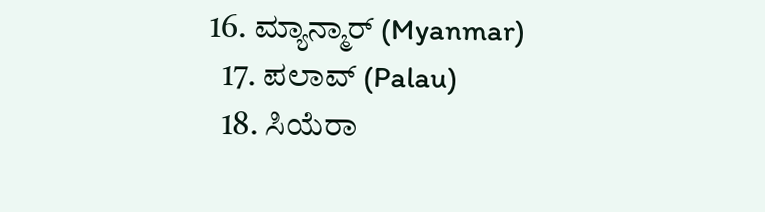16. ಮ್ಯಾನ್ಮಾರ್ (Myanmar)
  17. ಪಲಾವ್ (Palau)
  18. ಸಿಯೆರಾ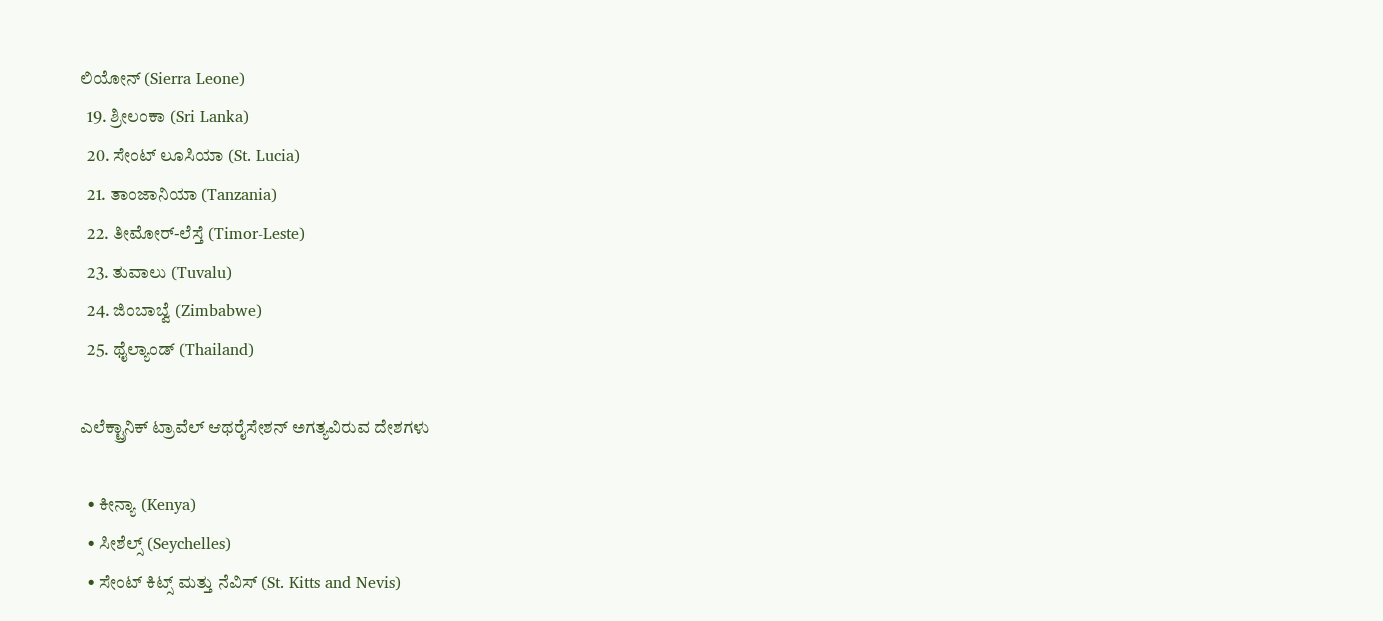ಲಿಯೋನ್ (Sierra Leone)
  19. ಶ್ರೀಲಂಕಾ (Sri Lanka)
  20. ಸೇಂಟ್ ಲೂಸಿಯಾ (St. Lucia)
  21. ತಾಂಜಾನಿಯಾ (Tanzania)
  22. ತೀಮೋರ್-ಲೆಸ್ತೆ (Timor-Leste)
  23. ತುವಾಲು (Tuvalu)
  24. ಜಿಂಬಾಬ್ವೆ (Zimbabwe)
  25. ಥೈಲ್ಯಾಂಡ್ (Thailand)

ಎಲೆಕ್ಟ್ರಾನಿಕ್ ಟ್ರಾವೆಲ್ ಆಥರೈಸೇಶನ್ ಅಗತ್ಯವಿರುವ ದೇಶಗಳು

  • ಕೀನ್ಯಾ (Kenya)
  • ಸೀಶೆಲ್ಸ್ (Seychelles)
  • ಸೇಂಟ್ ಕಿಟ್ಸ್ ಮತ್ತು ನೆವಿಸ್ (St. Kitts and Nevis)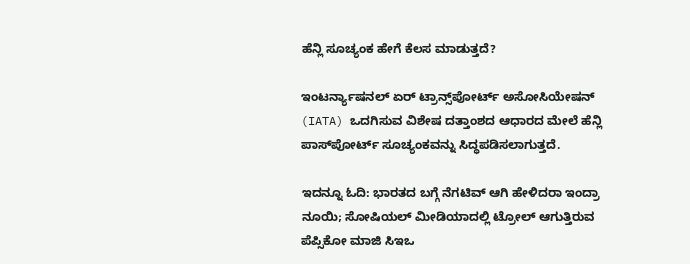ಹೆನ್ಲಿ ಸೂಚ್ಯಂಕ ಹೇಗೆ ಕೆಲಸ ಮಾಡುತ್ತದೆ?

ಇಂಟರ್ನ್ಯಾಷನಲ್ ಏರ್ ಟ್ರಾನ್ಸ್‌ಪೋರ್ಟ್ ಅಸೋಸಿಯೇಷನ್ (IATA) ಒದಗಿಸುವ ವಿಶೇಷ ದತ್ತಾಂಶದ ಆಧಾರದ ಮೇಲೆ ಹೆನ್ಲಿ ಪಾಸ್‌ಪೋರ್ಟ್ ಸೂಚ್ಯಂಕವನ್ನು ಸಿದ್ಧಪಡಿಸಲಾಗುತ್ತದೆ.

ಇದನ್ನೂ ಓದಿ: ಭಾರತದ ಬಗ್ಗೆ ನೆಗಟಿವ್ ಆಗಿ ಹೇಳಿದರಾ ಇಂದ್ರಾ ನೂಯಿ; ಸೋಷಿಯಲ್ ಮೀಡಿಯಾದಲ್ಲಿ ಟ್ರೋಲ್ ಆಗುತ್ತಿರುವ ಪೆಪ್ಸಿಕೋ ಮಾಜಿ ಸಿಇಒ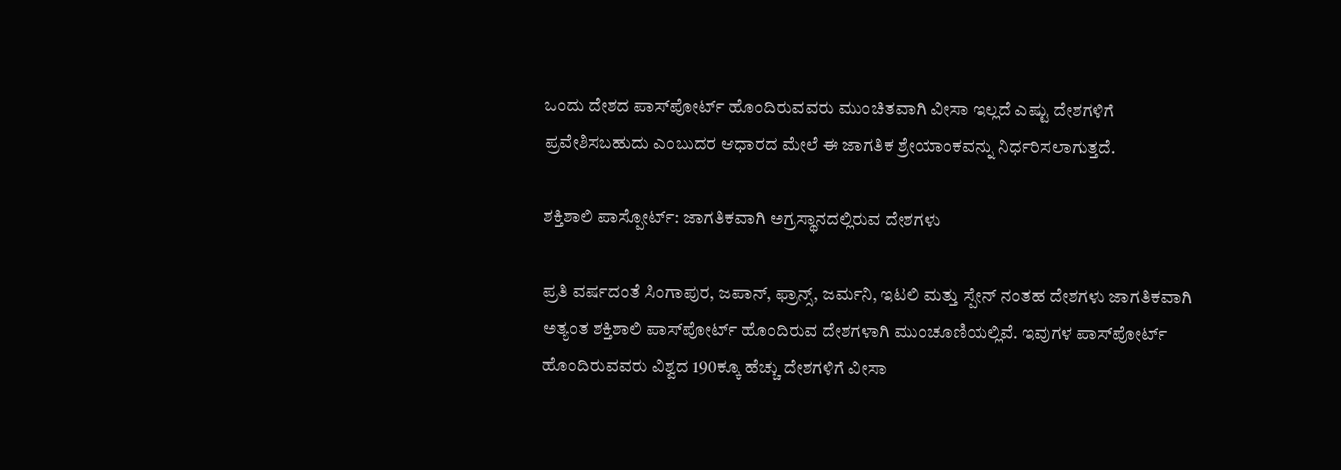ಒಂದು ದೇಶದ ಪಾಸ್‌ಪೋರ್ಟ್ ಹೊಂದಿರುವವರು ಮುಂಚಿತವಾಗಿ ವೀಸಾ ಇಲ್ಲದೆ ಎಷ್ಟು ದೇಶಗಳಿಗೆ ಪ್ರವೇಶಿಸಬಹುದು ಎಂಬುದರ ಆಧಾರದ ಮೇಲೆ ಈ ಜಾಗತಿಕ ಶ್ರೇಯಾಂಕವನ್ನು ನಿರ್ಧರಿಸಲಾಗುತ್ತದೆ.

ಶಕ್ತಿಶಾಲಿ ಪಾಸ್ಪೋರ್ಟ್: ಜಾಗತಿಕವಾಗಿ ಅಗ್ರಸ್ಥಾನದಲ್ಲಿರುವ ದೇಶಗಳು

ಪ್ರತಿ ವರ್ಷದಂತೆ ಸಿಂಗಾಪುರ, ಜಪಾನ್, ಫ್ರಾನ್ಸ್, ಜರ್ಮನಿ, ಇಟಲಿ ಮತ್ತು ಸ್ಪೇನ್ ನಂತಹ ದೇಶಗಳು ಜಾಗತಿಕವಾಗಿ ಅತ್ಯಂತ ಶಕ್ತಿಶಾಲಿ ಪಾಸ್‌ಪೋರ್ಟ್ ಹೊಂದಿರುವ ದೇಶಗಳಾಗಿ ಮುಂಚೂಣಿಯಲ್ಲಿವೆ. ಇವುಗಳ ಪಾಸ್‌ಪೋರ್ಟ್ ಹೊಂದಿರುವವರು ವಿಶ್ವದ 190ಕ್ಕೂ ಹೆಚ್ಚು ದೇಶಗಳಿಗೆ ವೀಸಾ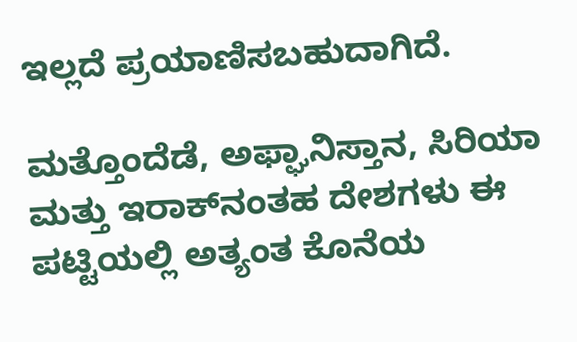ಇಲ್ಲದೆ ಪ್ರಯಾಣಿಸಬಹುದಾಗಿದೆ.

ಮತ್ತೊಂದೆಡೆ, ಅಫ್ಘಾನಿಸ್ತಾನ, ಸಿರಿಯಾ ಮತ್ತು ಇರಾಕ್‌ನಂತಹ ದೇಶಗಳು ಈ ಪಟ್ಟಿಯಲ್ಲಿ ಅತ್ಯಂತ ಕೊನೆಯ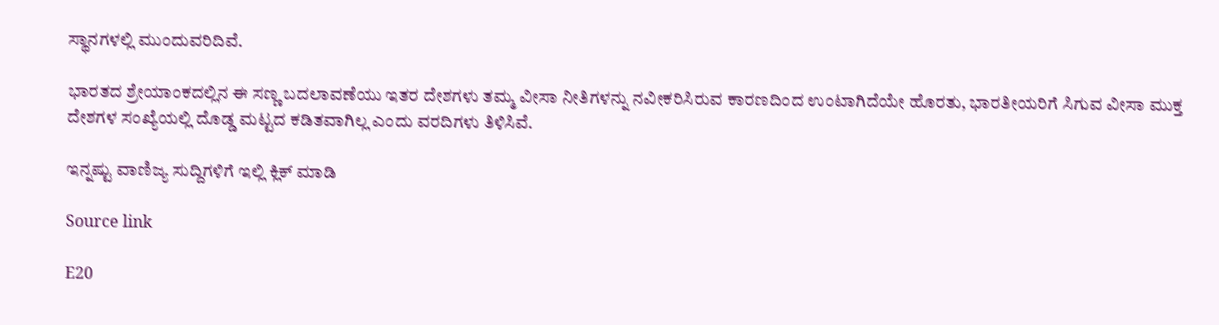ಸ್ಥಾನಗಳಲ್ಲಿ ಮುಂದುವರಿದಿವೆ.

ಭಾರತದ ಶ್ರೇಯಾಂಕದಲ್ಲಿನ ಈ ಸಣ್ಣ ಬದಲಾವಣೆಯು ಇತರ ದೇಶಗಳು ತಮ್ಮ ವೀಸಾ ನೀತಿಗಳನ್ನು ನವೀಕರಿಸಿರುವ ಕಾರಣದಿಂದ ಉಂಟಾಗಿದೆಯೇ ಹೊರತು, ಭಾರತೀಯರಿಗೆ ಸಿಗುವ ವೀಸಾ ಮುಕ್ತ ದೇಶಗಳ ಸಂಖ್ಯೆಯಲ್ಲಿ ದೊಡ್ಡ ಮಟ್ಟದ ಕಡಿತವಾಗಿಲ್ಲ ಎಂದು ವರದಿಗಳು ತಿಳಿಸಿವೆ.

ಇನ್ನಷ್ಟು ವಾಣಿಜ್ಯ ಸುದ್ದಿಗಳಿಗೆ ಇಲ್ಲಿ ಕ್ಲಿಕ್ ಮಾಡಿ

Source link

E20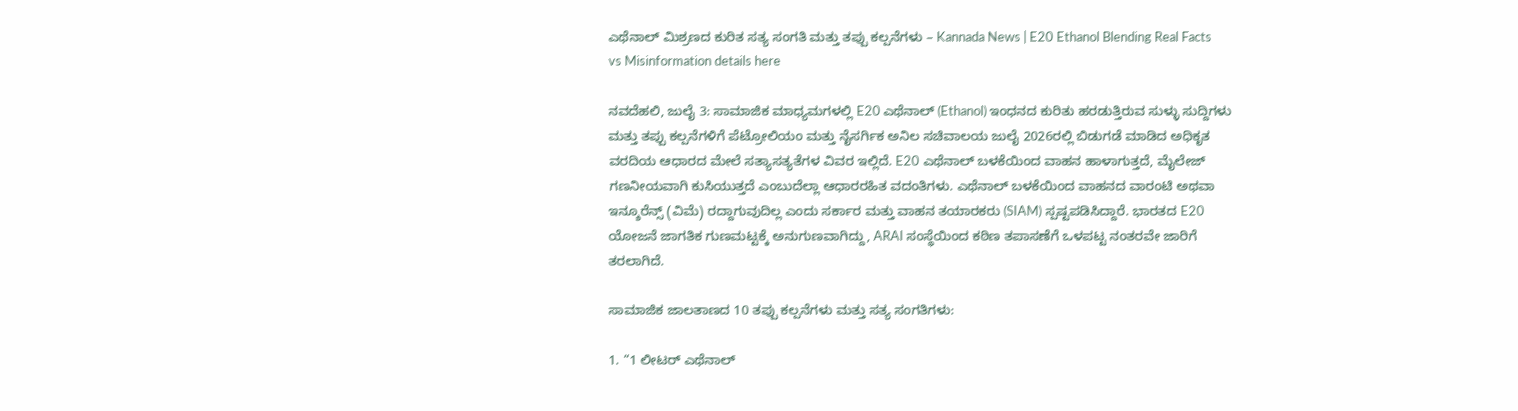ಎಥೆನಾಲ್ ಮಿಶ್ರಣದ ಕುರಿತ ಸತ್ಯ ಸಂಗತಿ ಮತ್ತು ತಪ್ಪು ಕಲ್ಪನೆಗಳು – Kannada News | E20 Ethanol Blending Real Facts vs Misinformation details here

ನವದೆಹಲಿ, ಜುಲೈ 3: ಸಾಮಾಜಿಕ ಮಾಧ್ಯಮಗಳಲ್ಲಿ E20 ಎಥೆನಾಲ್ (Ethanol) ಇಂಧನದ ಕುರಿತು ಹರಡುತ್ತಿರುವ ಸುಳ್ಳು ಸುದ್ದಿಗಳು ಮತ್ತು ತಪ್ಪು ಕಲ್ಪನೆಗಳಿಗೆ ಪೆಟ್ರೋಲಿಯಂ ಮತ್ತು ನೈಸರ್ಗಿಕ ಅನಿಲ ಸಚಿವಾಲಯ ಜುಲೈ 2026ರಲ್ಲಿ ಬಿಡುಗಡೆ ಮಾಡಿದ ಅಧಿಕೃತ ವರದಿಯ ಆಧಾರದ ಮೇಲೆ ಸತ್ಯಾಸತ್ಯತೆಗಳ ವಿವರ ಇಲ್ಲಿದೆ. E20 ಎಥೆನಾಲ್ ಬಳಕೆಯಿಂದ ವಾಹನ ಹಾಳಾಗುತ್ತದೆ, ಮೈಲೇಜ್ ಗಣನೀಯವಾಗಿ ಕುಸಿಯುತ್ತದೆ ಎಂಬುದೆಲ್ಲಾ ಆಧಾರರಹಿತ ವದಂತಿಗಳು. ಎಥೆನಾಲ್ ಬಳಕೆಯಿಂದ ವಾಹನದ ವಾರಂಟಿ ಅಥವಾ ಇನ್ಶೂರೆನ್ಸ್ (ವಿಮೆ) ರದ್ದಾಗುವುದಿಲ್ಲ ಎಂದು ಸರ್ಕಾರ ಮತ್ತು ವಾಹನ ತಯಾರಕರು (SIAM) ಸ್ಪಷ್ಟಪಡಿಸಿದ್ದಾರೆ. ಭಾರತದ E20 ಯೋಜನೆ ಜಾಗತಿಕ ಗುಣಮಟ್ಟಕ್ಕೆ ಅನುಗುಣವಾಗಿದ್ದು, ARAI ಸಂಸ್ಥೆಯಿಂದ ಕಠಿಣ ತಪಾಸಣೆಗೆ ಒಳಪಟ್ಟ ನಂತರವೇ ಜಾರಿಗೆ ತರಲಾಗಿದೆ.

ಸಾಮಾಜಿಕ ಜಾಲತಾಣದ 10 ತಪ್ಪು ಕಲ್ಪನೆಗಳು ಮತ್ತು ಸತ್ಯ ಸಂಗತಿಗಳು:

1. “1 ಲೀಟರ್ ಎಥೆನಾಲ್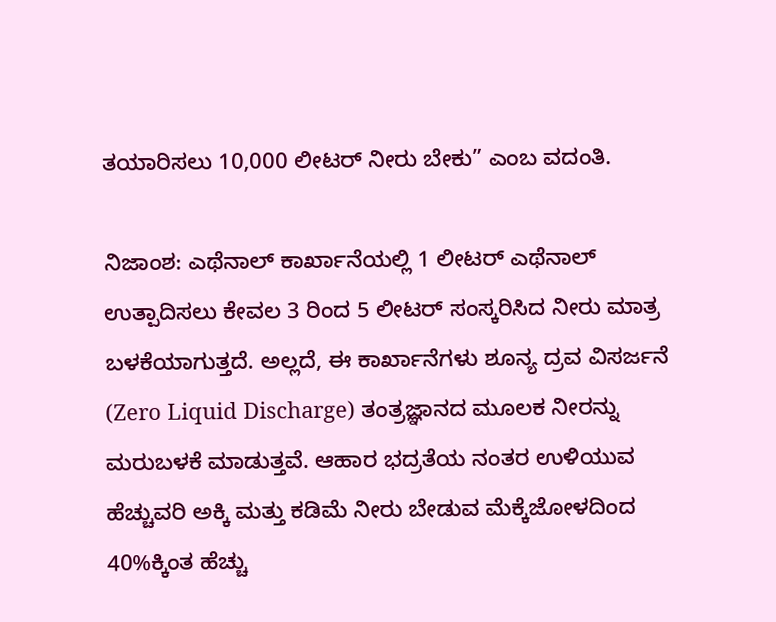ತಯಾರಿಸಲು 10,000 ಲೀಟರ್ ನೀರು ಬೇಕು” ಎಂಬ ವದಂತಿ.

ನಿಜಾಂಶ: ಎಥೆನಾಲ್ ಕಾರ್ಖಾನೆಯಲ್ಲಿ 1 ಲೀಟರ್ ಎಥೆನಾಲ್ ಉತ್ಪಾದಿಸಲು ಕೇವಲ 3 ರಿಂದ 5 ಲೀಟರ್ ಸಂಸ್ಕರಿಸಿದ ನೀರು ಮಾತ್ರ ಬಳಕೆಯಾಗುತ್ತದೆ. ಅಲ್ಲದೆ, ಈ ಕಾರ್ಖಾನೆಗಳು ಶೂನ್ಯ ದ್ರವ ವಿಸರ್ಜನೆ (Zero Liquid Discharge) ತಂತ್ರಜ್ಞಾನದ ಮೂಲಕ ನೀರನ್ನು ಮರುಬಳಕೆ ಮಾಡುತ್ತವೆ. ಆಹಾರ ಭದ್ರತೆಯ ನಂತರ ಉಳಿಯುವ ಹೆಚ್ಚುವರಿ ಅಕ್ಕಿ ಮತ್ತು ಕಡಿಮೆ ನೀರು ಬೇಡುವ ಮೆಕ್ಕೆಜೋಳದಿಂದ 40%ಕ್ಕಿಂತ ಹೆಚ್ಚು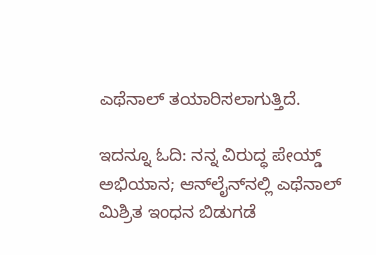ಎಥೆನಾಲ್ ತಯಾರಿಸಲಾಗುತ್ತಿದೆ.

ಇದನ್ನೂ ಓದಿ: ನನ್ನ ವಿರುದ್ಧ ಪೇಯ್ಡ್ ಅಭಿಯಾನ; ಆನ್‌ಲೈನ್‌ನಲ್ಲಿ ಎಥೆನಾಲ್ ಮಿಶ್ರಿತ ಇಂಧನ ಬಿಡುಗಡೆ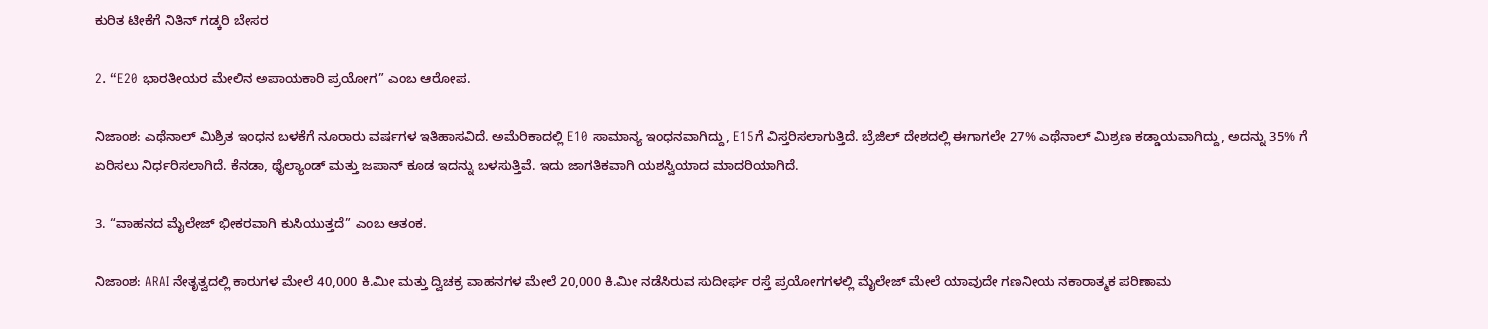ಕುರಿತ ಟೀಕೆಗೆ ನಿತಿನ್ ಗಡ್ಕರಿ ಬೇಸರ

2. “E20 ಭಾರತೀಯರ ಮೇಲಿನ ಅಪಾಯಕಾರಿ ಪ್ರಯೋಗ” ಎಂಬ ಆರೋಪ.

ನಿಜಾಂಶ: ಎಥೆನಾಲ್ ಮಿಶ್ರಿತ ಇಂಧನ ಬಳಕೆಗೆ ನೂರಾರು ವರ್ಷಗಳ ಇತಿಹಾಸವಿದೆ. ಅಮೆರಿಕಾದಲ್ಲಿ E10 ಸಾಮಾನ್ಯ ಇಂಧನವಾಗಿದ್ದು, E15ಗೆ ವಿಸ್ತರಿಸಲಾಗುತ್ತಿದೆ. ಬ್ರೆಜಿಲ್ ದೇಶದಲ್ಲಿ ಈಗಾಗಲೇ 27% ಎಥೆನಾಲ್ ಮಿಶ್ರಣ ಕಡ್ಡಾಯವಾಗಿದ್ದು, ಅದನ್ನು 35% ಗೆ ಏರಿಸಲು ನಿರ್ಧರಿಸಲಾಗಿದೆ. ಕೆನಡಾ, ಥೈಲ್ಯಾಂಡ್ ಮತ್ತು ಜಪಾನ್ ಕೂಡ ಇದನ್ನು ಬಳಸುತ್ತಿವೆ. ಇದು ಜಾಗತಿಕವಾಗಿ ಯಶಸ್ವಿಯಾದ ಮಾದರಿಯಾಗಿದೆ.

3. “ವಾಹನದ ಮೈಲೇಜ್ ಭೀಕರವಾಗಿ ಕುಸಿಯುತ್ತದೆ” ಎಂಬ ಆತಂಕ.

ನಿಜಾಂಶ: ARAI ನೇತೃತ್ವದಲ್ಲಿ ಕಾರುಗಳ ಮೇಲೆ 40,000 ಕಿ.ಮೀ ಮತ್ತು ದ್ವಿಚಕ್ರ ವಾಹನಗಳ ಮೇಲೆ 20,000 ಕಿ.ಮೀ ನಡೆಸಿರುವ ಸುದೀರ್ಘ ರಸ್ತೆ ಪ್ರಯೋಗಗಳಲ್ಲಿ ಮೈಲೇಜ್ ಮೇಲೆ ಯಾವುದೇ ಗಣನೀಯ ನಕಾರಾತ್ಮಕ ಪರಿಣಾಮ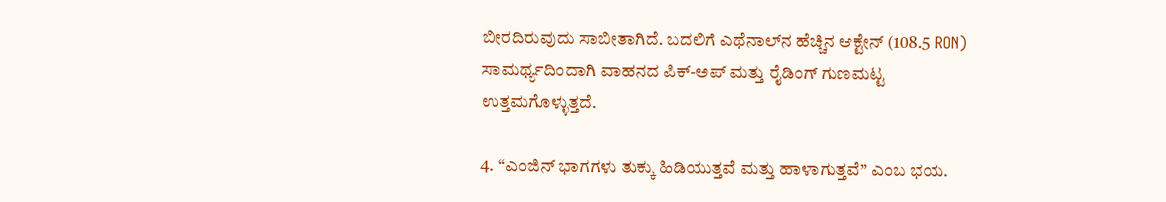ಬೀರದಿರುವುದು ಸಾಬೀತಾಗಿದೆ. ಬದಲಿಗೆ ಎಥೆನಾಲ್‌ನ ಹೆಚ್ಚಿನ ಆಕ್ಟೇನ್ (108.5 RON) ಸಾಮರ್ಥ್ಯದಿಂದಾಗಿ ವಾಹನದ ಪಿಕ್-ಅಪ್ ಮತ್ತು ರೈಡಿಂಗ್ ಗುಣಮಟ್ಟ ಉತ್ತಮಗೊಳ್ಳುತ್ತದೆ.

4. “ಎಂಜಿನ್ ಭಾಗಗಳು ತುಕ್ಕು ಹಿಡಿಯುತ್ತವೆ ಮತ್ತು ಹಾಳಾಗುತ್ತವೆ” ಎಂಬ ಭಯ.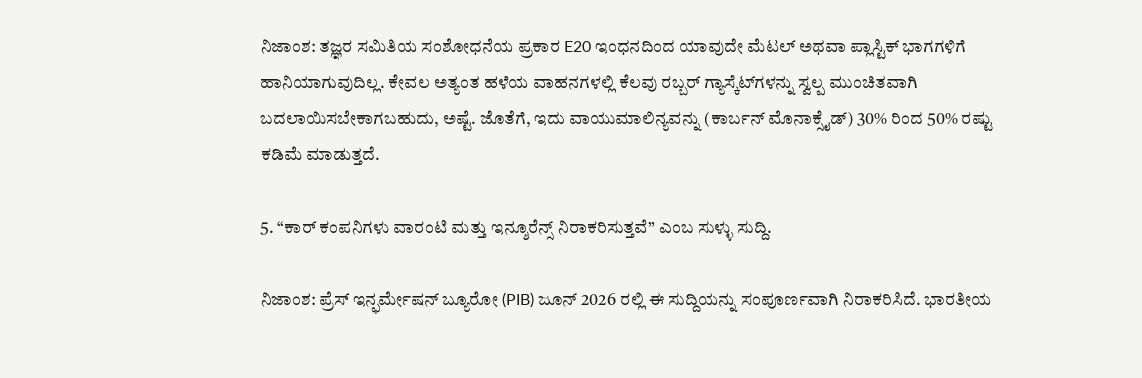ನಿಜಾಂಶ: ತಜ್ಞರ ಸಮಿತಿಯ ಸಂಶೋಧನೆಯ ಪ್ರಕಾರ E20 ಇಂಧನದಿಂದ ಯಾವುದೇ ಮೆಟಲ್ ಅಥವಾ ಪ್ಲಾಸ್ಟಿಕ್ ಭಾಗಗಳಿಗೆ ಹಾನಿಯಾಗುವುದಿಲ್ಲ. ಕೇವಲ ಅತ್ಯಂತ ಹಳೆಯ ವಾಹನಗಳಲ್ಲಿ ಕೆಲವು ರಬ್ಬರ್ ಗ್ಯಾಸ್ಕೆಟ್‌ಗಳನ್ನು ಸ್ವಲ್ಪ ಮುಂಚಿತವಾಗಿ ಬದಲಾಯಿಸಬೇಕಾಗಬಹುದು, ಅಷ್ಟೆ. ಜೊತೆಗೆ, ಇದು ವಾಯುಮಾಲಿನ್ಯವನ್ನು (ಕಾರ್ಬನ್ ಮೊನಾಕ್ಸೈಡ್) 30% ರಿಂದ 50% ರಷ್ಟು ಕಡಿಮೆ ಮಾಡುತ್ತದೆ.

5. “ಕಾರ್ ಕಂಪನಿಗಳು ವಾರಂಟಿ ಮತ್ತು ಇನ್ಶೂರೆನ್ಸ್ ನಿರಾಕರಿಸುತ್ತವೆ” ಎಂಬ ಸುಳ್ಳು ಸುದ್ದಿ.

ನಿಜಾಂಶ: ಪ್ರೆಸ್ ಇನ್ಫರ್ಮೇಷನ್ ಬ್ಯೂರೋ (PIB) ಜೂನ್ 2026 ರಲ್ಲಿ ಈ ಸುದ್ದಿಯನ್ನು ಸಂಪೂರ್ಣವಾಗಿ ನಿರಾಕರಿಸಿದೆ. ಭಾರತೀಯ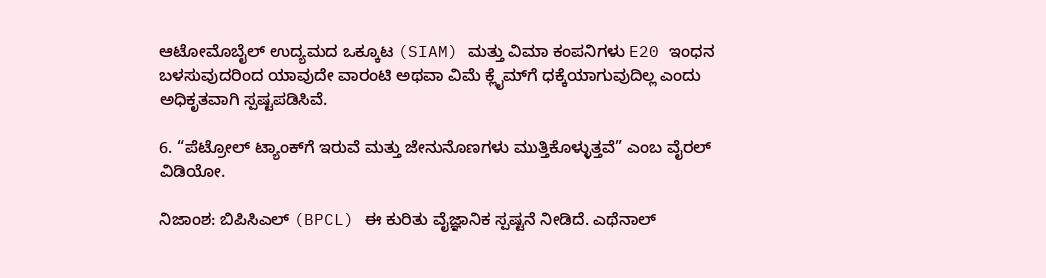ಆಟೋಮೊಬೈಲ್ ಉದ್ಯಮದ ಒಕ್ಕೂಟ (SIAM) ಮತ್ತು ವಿಮಾ ಕಂಪನಿಗಳು E20 ಇಂಧನ ಬಳಸುವುದರಿಂದ ಯಾವುದೇ ವಾರಂಟಿ ಅಥವಾ ವಿಮೆ ಕ್ಲೈಮ್‌ಗೆ ಧಕ್ಕೆಯಾಗುವುದಿಲ್ಲ ಎಂದು ಅಧಿಕೃತವಾಗಿ ಸ್ಪಷ್ಟಪಡಿಸಿವೆ.

6. “ಪೆಟ್ರೋಲ್ ಟ್ಯಾಂಕ್‌ಗೆ ಇರುವೆ ಮತ್ತು ಜೇನುನೊಣಗಳು ಮುತ್ತಿಕೊಳ್ಳುತ್ತವೆ” ಎಂಬ ವೈರಲ್ ವಿಡಿಯೋ.

ನಿಜಾಂಶ: ಬಿಪಿಸಿಎಲ್ (BPCL) ಈ ಕುರಿತು ವೈಜ್ಞಾನಿಕ ಸ್ಪಷ್ಟನೆ ನೀಡಿದೆ. ಎಥೆನಾಲ್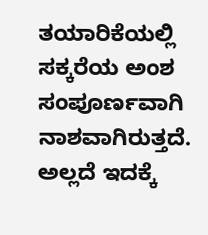ತಯಾರಿಕೆಯಲ್ಲಿ ಸಕ್ಕರೆಯ ಅಂಶ ಸಂಪೂರ್ಣವಾಗಿ ನಾಶವಾಗಿರುತ್ತದೆ. ಅಲ್ಲದೆ ಇದಕ್ಕೆ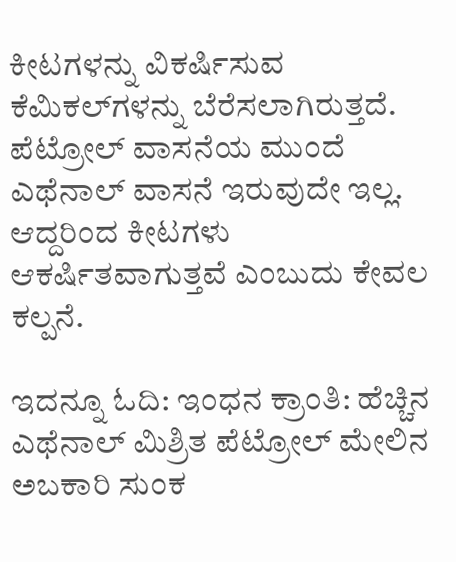ಕೀಟಗಳನ್ನು ವಿಕರ್ಷಿಸುವ ಕೆಮಿಕಲ್‌ಗಳನ್ನು ಬೆರೆಸಲಾಗಿರುತ್ತದೆ. ಪೆಟ್ರೋಲ್ ವಾಸನೆಯ ಮುಂದೆ ಎಥೆನಾಲ್ ವಾಸನೆ ಇರುವುದೇ ಇಲ್ಲ. ಆದ್ದರಿಂದ ಕೀಟಗಳು ಆಕರ್ಷಿತವಾಗುತ್ತವೆ ಎಂಬುದು ಕೇವಲ ಕಲ್ಪನೆ.

ಇದನ್ನೂ ಓದಿ: ಇಂಧನ ಕ್ರಾಂತಿ: ಹೆಚ್ಚಿನ ಎಥೆನಾಲ್ ಮಿಶ್ರಿತ ಪೆಟ್ರೋಲ್ ಮೇಲಿನ ಅಬಕಾರಿ ಸುಂಕ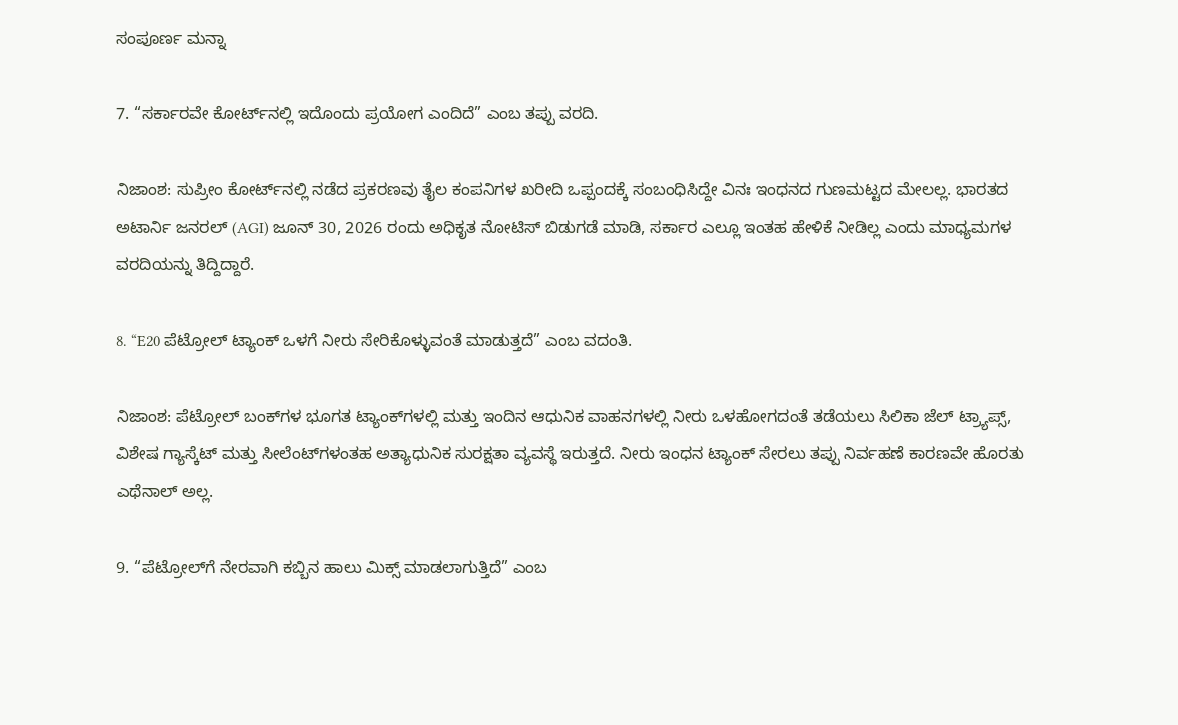ಸಂಪೂರ್ಣ ಮನ್ನಾ

7. “ಸರ್ಕಾರವೇ ಕೋರ್ಟ್‌ನಲ್ಲಿ ಇದೊಂದು ಪ್ರಯೋಗ ಎಂದಿದೆ” ಎಂಬ ತಪ್ಪು ವರದಿ.

ನಿಜಾಂಶ: ಸುಪ್ರೀಂ ಕೋರ್ಟ್‌ನಲ್ಲಿ ನಡೆದ ಪ್ರಕರಣವು ತೈಲ ಕಂಪನಿಗಳ ಖರೀದಿ ಒಪ್ಪಂದಕ್ಕೆ ಸಂಬಂಧಿಸಿದ್ದೇ ವಿನಃ ಇಂಧನದ ಗುಣಮಟ್ಟದ ಮೇಲಲ್ಲ. ಭಾರತದ ಅಟಾರ್ನಿ ಜನರಲ್ (AGI) ಜೂನ್ 30, 2026 ರಂದು ಅಧಿಕೃತ ನೋಟಿಸ್ ಬಿಡುಗಡೆ ಮಾಡಿ, ಸರ್ಕಾರ ಎಲ್ಲೂ ಇಂತಹ ಹೇಳಿಕೆ ನೀಡಿಲ್ಲ ಎಂದು ಮಾಧ್ಯಮಗಳ ವರದಿಯನ್ನು ತಿದ್ದಿದ್ದಾರೆ.

8. “E20 ಪೆಟ್ರೋಲ್ ಟ್ಯಾಂಕ್ ಒಳಗೆ ನೀರು ಸೇರಿಕೊಳ್ಳುವಂತೆ ಮಾಡುತ್ತದೆ” ಎಂಬ ವದಂತಿ.

ನಿಜಾಂಶ: ಪೆಟ್ರೋಲ್ ಬಂಕ್‌ಗಳ ಭೂಗತ ಟ್ಯಾಂಕ್‌ಗಳಲ್ಲಿ ಮತ್ತು ಇಂದಿನ ಆಧುನಿಕ ವಾಹನಗಳಲ್ಲಿ ನೀರು ಒಳಹೋಗದಂತೆ ತಡೆಯಲು ಸಿಲಿಕಾ ಜೆಲ್ ಟ್ರ್ಯಾಪ್ಸ್, ವಿಶೇಷ ಗ್ಯಾಸ್ಕೆಟ್ ಮತ್ತು ಸೀಲೆಂಟ್‌ಗಳಂತಹ ಅತ್ಯಾಧುನಿಕ ಸುರಕ್ಷತಾ ವ್ಯವಸ್ಥೆ ಇರುತ್ತದೆ. ನೀರು ಇಂಧನ ಟ್ಯಾಂಕ್ ಸೇರಲು ತಪ್ಪು ನಿರ್ವಹಣೆ ಕಾರಣವೇ ಹೊರತು ಎಥೆನಾಲ್ ಅಲ್ಲ.

9. “ಪೆಟ್ರೋಲ್‌ಗೆ ನೇರವಾಗಿ ಕಬ್ಬಿನ ಹಾಲು ಮಿಕ್ಸ್ ಮಾಡಲಾಗುತ್ತಿದೆ” ಎಂಬ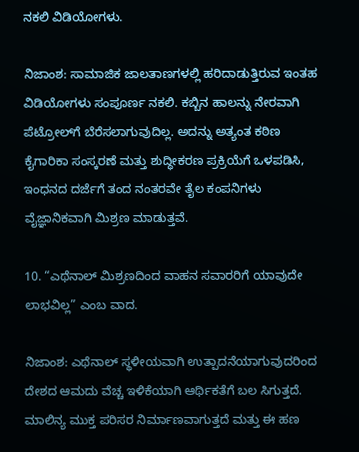ನಕಲಿ ವಿಡಿಯೋಗಳು.

ನಿಜಾಂಶ: ಸಾಮಾಜಿಕ ಜಾಲತಾಣಗಳಲ್ಲಿ ಹರಿದಾಡುತ್ತಿರುವ ಇಂತಹ ವಿಡಿಯೋಗಳು ಸಂಪೂರ್ಣ ನಕಲಿ. ಕಬ್ಬಿನ ಹಾಲನ್ನು ನೇರವಾಗಿ ಪೆಟ್ರೋಲ್‌ಗೆ ಬೆರೆಸಲಾಗುವುದಿಲ್ಲ. ಅದನ್ನು ಅತ್ಯಂತ ಕಠಿಣ ಕೈಗಾರಿಕಾ ಸಂಸ್ಕರಣೆ ಮತ್ತು ಶುದ್ಧೀಕರಣ ಪ್ರಕ್ರಿಯೆಗೆ ಒಳಪಡಿಸಿ, ಇಂಧನದ ದರ್ಜೆಗೆ ತಂದ ನಂತರವೇ ತೈಲ ಕಂಪನಿಗಳು ವೈಜ್ಞಾನಿಕವಾಗಿ ಮಿಶ್ರಣ ಮಾಡುತ್ತವೆ.

10. “ಎಥೆನಾಲ್ ಮಿಶ್ರಣದಿಂದ ವಾಹನ ಸವಾರರಿಗೆ ಯಾವುದೇ ಲಾಭವಿಲ್ಲ” ಎಂಬ ವಾದ.

ನಿಜಾಂಶ: ಎಥೆನಾಲ್ ಸ್ಥಳೀಯವಾಗಿ ಉತ್ಪಾದನೆಯಾಗುವುದರಿಂದ ದೇಶದ ಆಮದು ವೆಚ್ಚ ಇಳಿಕೆಯಾಗಿ ಆರ್ಥಿಕತೆಗೆ ಬಲ ಸಿಗುತ್ತದೆ. ಮಾಲಿನ್ಯ ಮುಕ್ತ ಪರಿಸರ ನಿರ್ಮಾಣವಾಗುತ್ತದೆ ಮತ್ತು ಈ ಹಣ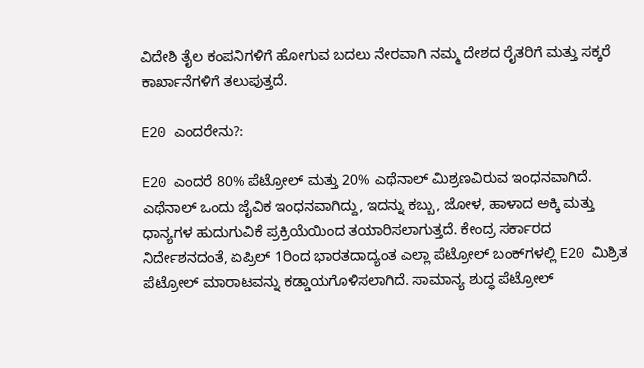ವಿದೇಶಿ ತೈಲ ಕಂಪನಿಗಳಿಗೆ ಹೋಗುವ ಬದಲು ನೇರವಾಗಿ ನಮ್ಮ ದೇಶದ ರೈತರಿಗೆ ಮತ್ತು ಸಕ್ಕರೆ ಕಾರ್ಖಾನೆಗಳಿಗೆ ತಲುಪುತ್ತದೆ.

E20 ಎಂದರೇನು?:

E20 ಎಂದರೆ 80% ಪೆಟ್ರೋಲ್ ಮತ್ತು 20% ಎಥೆನಾಲ್ ಮಿಶ್ರಣವಿರುವ ಇಂಧನವಾಗಿದೆ. ಎಥೆನಾಲ್ ಒಂದು ಜೈವಿಕ ಇಂಧನವಾಗಿದ್ದು, ಇದನ್ನು ಕಬ್ಬು, ಜೋಳ, ಹಾಳಾದ ಅಕ್ಕಿ ಮತ್ತು ಧಾನ್ಯಗಳ ಹುದುಗುವಿಕೆ ಪ್ರಕ್ರಿಯೆಯಿಂದ ತಯಾರಿಸಲಾಗುತ್ತದೆ. ಕೇಂದ್ರ ಸರ್ಕಾರದ ನಿರ್ದೇಶನದಂತೆ, ಏಪ್ರಿಲ್ 1ರಿಂದ ಭಾರತದಾದ್ಯಂತ ಎಲ್ಲಾ ಪೆಟ್ರೋಲ್ ಬಂಕ್‌ಗಳಲ್ಲಿ E20 ಮಿಶ್ರಿತ ಪೆಟ್ರೋಲ್ ಮಾರಾಟವನ್ನು ಕಡ್ಡಾಯಗೊಳಿಸಲಾಗಿದೆ. ಸಾಮಾನ್ಯ ಶುದ್ಧ ಪೆಟ್ರೋಲ್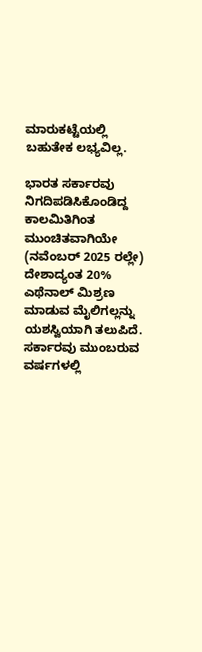ಮಾರುಕಟ್ಟೆಯಲ್ಲಿ ಬಹುತೇಕ ಲಭ್ಯವಿಲ್ಲ.

ಭಾರತ ಸರ್ಕಾರವು ನಿಗದಿಪಡಿಸಿಕೊಂಡಿದ್ದ ಕಾಲಮಿತಿಗಿಂತ ಮುಂಚಿತವಾಗಿಯೇ (ನವೆಂಬರ್ 2025 ರಲ್ಲೇ) ದೇಶಾದ್ಯಂತ 20% ಎಥೆನಾಲ್ ಮಿಶ್ರಣ ಮಾಡುವ ಮೈಲಿಗಲ್ಲನ್ನು ಯಶಸ್ವಿಯಾಗಿ ತಲುಪಿದೆ. ಸರ್ಕಾರವು ಮುಂಬರುವ ವರ್ಷಗಳಲ್ಲಿ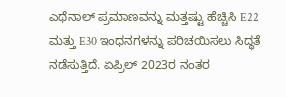ಎಥೆನಾಲ್ ಪ್ರಮಾಣವನ್ನು ಮತ್ತಷ್ಟು ಹೆಚ್ಚಿಸಿ E22 ಮತ್ತು E30 ಇಂಧನಗಳನ್ನು ಪರಿಚಯಿಸಲು ಸಿದ್ಧತೆ ನಡೆಸುತ್ತಿದೆ. ಏಪ್ರಿಲ್ 2023ರ ನಂತರ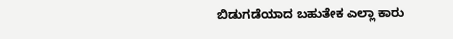ಬಿಡುಗಡೆಯಾದ ಬಹುತೇಕ ಎಲ್ಲಾ ಕಾರು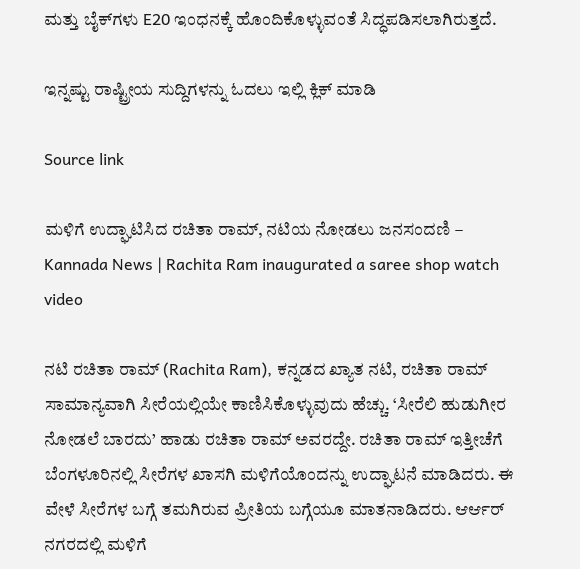ಮತ್ತು ಬೈಕ್‌ಗಳು E20 ಇಂಧನಕ್ಕೆ ಹೊಂದಿಕೊಳ್ಳುವಂತೆ ಸಿದ್ಧಪಡಿಸಲಾಗಿರುತ್ತದೆ.

ಇನ್ನಷ್ಟು ರಾಷ್ಟ್ರೀಯ ಸುದ್ದಿಗಳನ್ನು ಓದಲು ಇಲ್ಲಿ ಕ್ಲಿಕ್ ಮಾಡಿ

Source link

ಮಳಿಗೆ ಉದ್ಘಾಟಿಸಿದ ರಚಿತಾ ರಾಮ್, ನಟಿಯ ನೋಡಲು ಜನಸಂದಣಿ – Kannada News | Rachita Ram inaugurated a saree shop watch video

ನಟಿ ರಚಿತಾ ರಾಮ್ (Rachita Ram), ಕನ್ನಡದ ಖ್ಯಾತ ನಟಿ, ರಚಿತಾ ರಾಮ್ ಸಾಮಾನ್ಯವಾಗಿ ಸೀರೆಯಲ್ಲಿಯೇ ಕಾಣಿಸಿಕೊಳ್ಳುವುದು ಹೆಚ್ಚು. ‘ಸೀರೆಲಿ ಹುಡುಗೀರ ನೋಡಲೆ ಬಾರದು’ ಹಾಡು ರಚಿತಾ ರಾಮ್ ಅವರದ್ದೇ. ರಚಿತಾ ರಾಮ್ ಇತ್ತೀಚೆಗೆ ಬೆಂಗಳೂರಿನಲ್ಲಿ ಸೀರೆಗಳ ಖಾಸಗಿ ಮಳಿಗೆಯೊಂದನ್ನು ಉದ್ಘಾಟನೆ ಮಾಡಿದರು. ಈ ವೇಳೆ ಸೀರೆಗಳ ಬಗ್ಗೆ ತಮಗಿರುವ ಪ್ರೀತಿಯ ಬಗ್ಗೆಯೂ ಮಾತನಾಡಿದರು. ಆರ್ಆರ್ ನಗರದಲ್ಲಿ ಮಳಿಗೆ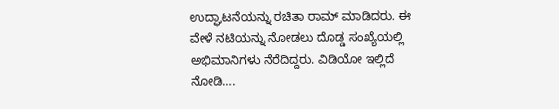ಉದ್ಘಾಟನೆಯನ್ನು ರಚಿತಾ ರಾಮ್ ಮಾಡಿದರು. ಈ ವೇಳೆ ನಟಿಯನ್ನು ನೋಡಲು ದೊಡ್ಡ ಸಂಖ್ಯೆಯಲ್ಲಿ ಅಭಿಮಾನಿಗಳು ನೆರೆದಿದ್ದರು. ವಿಡಿಯೋ ಇಲ್ಲಿದೆ ನೋಡಿ….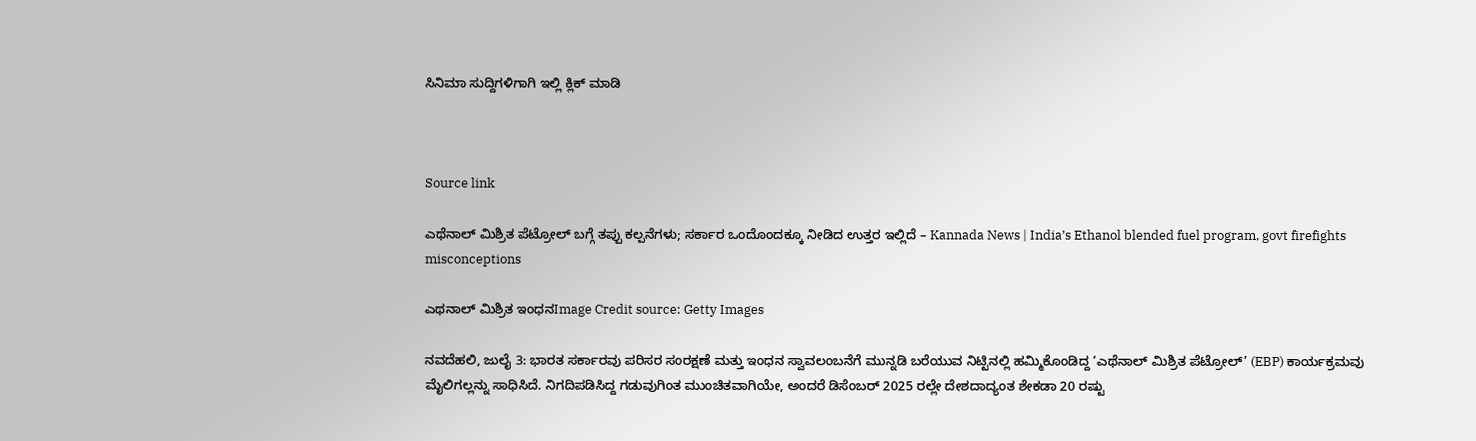ಸಿನಿಮಾ ಸುದ್ದಿಗಳಿಗಾಗಿ ಇಲ್ಲಿ ಕ್ಲಿಕ್ ಮಾಡಿ



Source link

ಎಥೆನಾಲ್ ಮಿಶ್ರಿತ ಪೆಟ್ರೋಲ್ ಬಗ್ಗೆ ತಪ್ಪು ಕಲ್ಪನೆಗಳು; ಸರ್ಕಾರ ಒಂದೊಂದಕ್ಕೂ ನೀಡಿದ ಉತ್ತರ ಇಲ್ಲಿದೆ – Kannada News | India’s Ethanol blended fuel program, govt firefights misconceptions

ಎಥನಾಲ್ ಮಿಶ್ರಿತ ಇಂಧನImage Credit source: Getty Images

ನವದೆಹಲಿ, ಜುಲೈ 3: ಭಾರತ ಸರ್ಕಾರವು ಪರಿಸರ ಸಂರಕ್ಷಣೆ ಮತ್ತು ಇಂಧನ ಸ್ವಾವಲಂಬನೆಗೆ ಮುನ್ನಡಿ ಬರೆಯುವ ನಿಟ್ಟಿನಲ್ಲಿ ಹಮ್ಮಿಕೊಂಡಿದ್ದ ‘ಎಥೆನಾಲ್ ಮಿಶ್ರಿತ ಪೆಟ್ರೋಲ್’ (EBP) ಕಾರ್ಯಕ್ರಮವು ಮೈಲಿಗಲ್ಲನ್ನು ಸಾಧಿಸಿದೆ. ನಿಗದಿಪಡಿಸಿದ್ದ ಗಡುವುಗಿಂತ ಮುಂಚಿತವಾಗಿಯೇ, ಅಂದರೆ ಡಿಸೆಂಬರ್ 2025 ರಲ್ಲೇ ದೇಶದಾದ್ಯಂತ ಶೇಕಡಾ 20 ರಷ್ಟು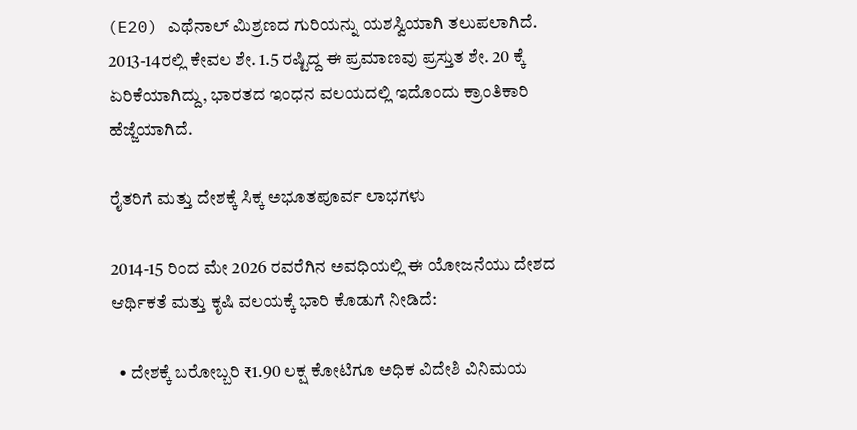(E20) ಎಥೆನಾಲ್ ಮಿಶ್ರಣದ ಗುರಿಯನ್ನು ಯಶಸ್ವಿಯಾಗಿ ತಲುಪಲಾಗಿದೆ. 2013-14ರಲ್ಲಿ ಕೇವಲ ಶೇ. 1.5 ರಷ್ಟಿದ್ದ ಈ ಪ್ರಮಾಣವು ಪ್ರಸ್ತುತ ಶೇ. 20 ಕ್ಕೆ ಏರಿಕೆಯಾಗಿದ್ದು, ಭಾರತದ ಇಂಧನ ವಲಯದಲ್ಲಿ ಇದೊಂದು ಕ್ರಾಂತಿಕಾರಿ ಹೆಜ್ಜೆಯಾಗಿದೆ.

ರೈತರಿಗೆ ಮತ್ತು ದೇಶಕ್ಕೆ ಸಿಕ್ಕ ಅಭೂತಪೂರ್ವ ಲಾಭಗಳು

2014-15 ರಿಂದ ಮೇ 2026 ರವರೆಗಿನ ಅವಧಿಯಲ್ಲಿ ಈ ಯೋಜನೆಯು ದೇಶದ ಆರ್ಥಿಕತೆ ಮತ್ತು ಕೃಷಿ ವಲಯಕ್ಕೆ ಭಾರಿ ಕೊಡುಗೆ ನೀಡಿದೆ:

  • ದೇಶಕ್ಕೆ ಬರೋಬ್ಬರಿ ₹1.90 ಲಕ್ಷ ಕೋಟಿಗೂ ಅಧಿಕ ವಿದೇಶಿ ವಿನಿಮಯ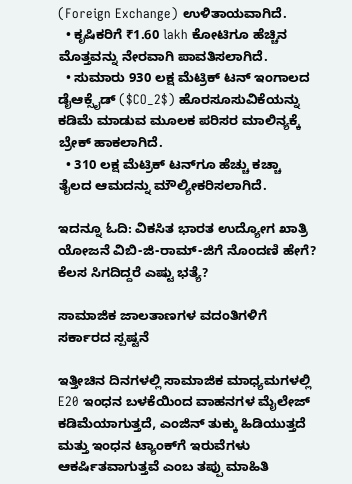(Foreign Exchange) ಉಳಿತಾಯವಾಗಿದೆ.
  • ಕೃಷಿಕರಿಗೆ ₹1.60 lakh ಕೋಟಿಗೂ ಹೆಚ್ಚಿನ ಮೊತ್ತವನ್ನು ನೇರವಾಗಿ ಪಾವತಿಸಲಾಗಿದೆ.
  • ಸುಮಾರು 930 ಲಕ್ಷ ಮೆಟ್ರಿಕ್ ಟನ್ ಇಂಗಾಲದ ಡೈಆಕ್ಸೈಡ್ ($CO_2$) ಹೊರಸೂಸುವಿಕೆಯನ್ನು ಕಡಿಮೆ ಮಾಡುವ ಮೂಲಕ ಪರಿಸರ ಮಾಲಿನ್ಯಕ್ಕೆ ಬ್ರೇಕ್ ಹಾಕಲಾಗಿದೆ.
  • 310 ಲಕ್ಷ ಮೆಟ್ರಿಕ್ ಟನ್‌ಗೂ ಹೆಚ್ಚು ಕಚ್ಚಾ ತೈಲದ ಆಮದನ್ನು ಮೌಲ್ಯೀಕರಿಸಲಾಗಿದೆ.

ಇದನ್ನೂ ಓದಿ: ವಿಕಸಿತ ಭಾರತ ಉದ್ಯೋಗ ಖಾತ್ರಿ ಯೋಜನೆ ವಿಬಿ-ಜಿ-ರಾಮ್-ಜಿಗೆ ನೊಂದಣಿ ಹೇಗೆ? ಕೆಲಸ ಸಿಗದಿದ್ದರೆ ಎಷ್ಟು ಭತ್ಯೆ?

ಸಾಮಾಜಿಕ ಜಾಲತಾಣಗಳ ವದಂತಿಗಳಿಗೆ ಸರ್ಕಾರದ ಸ್ಪಷ್ಟನೆ

ಇತ್ತೀಚಿನ ದಿನಗಳಲ್ಲಿ ಸಾಮಾಜಿಕ ಮಾಧ್ಯಮಗಳಲ್ಲಿ E20 ಇಂಧನ ಬಳಕೆಯಿಂದ ವಾಹನಗಳ ಮೈಲೇಜ್ ಕಡಿಮೆಯಾಗುತ್ತದೆ, ಎಂಜಿನ್ ತುಕ್ಕು ಹಿಡಿಯುತ್ತದೆ ಮತ್ತು ಇಂಧನ ಟ್ಯಾಂಕ್‌ಗೆ ಇರುವೆಗಳು ಆಕರ್ಷಿತವಾಗುತ್ತವೆ ಎಂಬ ತಪ್ಪು ಮಾಹಿತಿ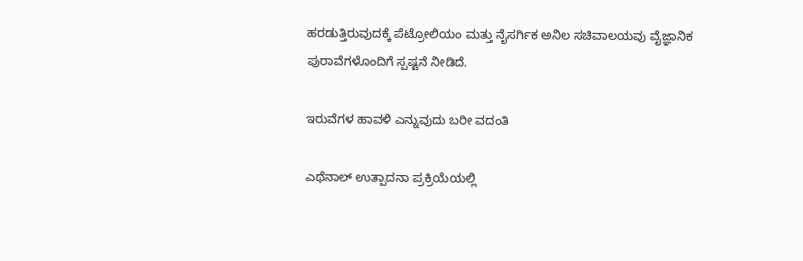ಹರಡುತ್ತಿರುವುದಕ್ಕೆ ಪೆಟ್ರೋಲಿಯಂ ಮತ್ತು ನೈಸರ್ಗಿಕ ಅನಿಲ ಸಚಿವಾಲಯವು ವೈಜ್ಞಾನಿಕ ಪುರಾವೆಗಳೊಂದಿಗೆ ಸ್ಪಷ್ಟನೆ ನೀಡಿದೆ.

ಇರುವೆಗಳ ಹಾವಳಿ ಎನ್ನುವುದು ಬರೀ ವದಂತಿ

ಎಥೆನಾಲ್ ಉತ್ಪಾದನಾ ಪ್ರಕ್ರಿಯೆಯಲ್ಲಿ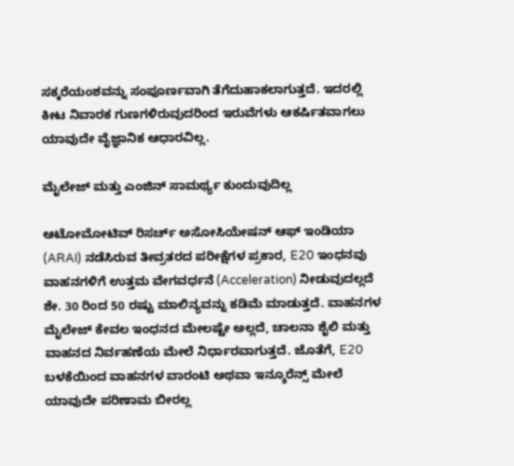ಸಕ್ಕರೆಯಂಶವನ್ನು ಸಂಪೂರ್ಣವಾಗಿ ತೆಗೆದುಹಾಕಲಾಗುತ್ತದೆ. ಇದರಲ್ಲಿ ಕೀಟ ನಿವಾರಕ ಗುಣಗಳಿರುವುದರಿಂದ ಇರುವೆಗಳು ಆಕರ್ಷಿತವಾಗಲು ಯಾವುದೇ ವೈಜ್ಞಾನಿಕ ಆಧಾರವಿಲ್ಲ.

ಮೈಲೇಜ್ ಮತ್ತು ಎಂಜಿನ್ ಸಾಮರ್ಥ್ಯ ಕುಂದುವುದಿಲ್ಲ

ಆಟೋಮೋಟಿವ್ ರಿಸರ್ಚ್ ಅಸೋಸಿಯೇಷನ್ ಆಫ್ ಇಂಡಿಯಾ (ARAI) ನಡೆಸಿರುವ ತೀವ್ರತರದ ಪರೀಕ್ಷೆಗಳ ಪ್ರಕಾರ, E20 ಇಂಧನವು ವಾಹನಗಳಿಗೆ ಉತ್ತಮ ವೇಗವರ್ಧನೆ (Acceleration) ನೀಡುವುದಲ್ಲದೆ ಶೇ. 30 ರಿಂದ 50 ರಷ್ಟು ಮಾಲಿನ್ಯವನ್ನು ಕಡಿಮೆ ಮಾಡುತ್ತದೆ. ವಾಹನಗಳ ಮೈಲೇಜ್ ಕೇವಲ ಇಂಧನದ ಮೇಲಷ್ಟೇ ಅಲ್ಲದೆ, ಚಾಲನಾ ಶೈಲಿ ಮತ್ತು ವಾಹನದ ನಿರ್ವಹಣೆಯ ಮೇಲೆ ನಿರ್ಧಾರವಾಗುತ್ತದೆ. ಜೊತೆಗೆ, E20 ಬಳಕೆಯಿಂದ ವಾಹನಗಳ ವಾರಂಟಿ ಅಥವಾ ಇನ್ಶೂರೆನ್ಸ್ ಮೇಲೆ ಯಾವುದೇ ಪರಿಣಾಮ ಬೀರಲ್ಲ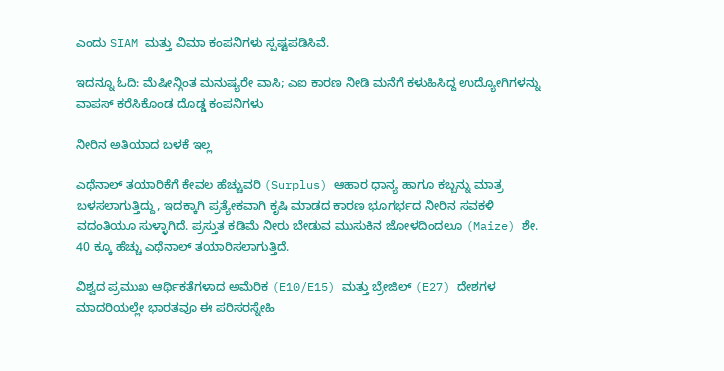ಎಂದು SIAM ಮತ್ತು ವಿಮಾ ಕಂಪನಿಗಳು ಸ್ಪಷ್ಟಪಡಿಸಿವೆ.

ಇದನ್ನೂ ಓದಿ: ಮೆಷೀನ್ಗಿಂತ ಮನುಷ್ಯರೇ ವಾಸಿ; ಎಐ ಕಾರಣ ನೀಡಿ ಮನೆಗೆ ಕಳುಹಿಸಿದ್ದ ಉದ್ಯೋಗಿಗಳನ್ನು ವಾಪಸ್ ಕರೆಸಿಕೊಂಡ ದೊಡ್ಡ ಕಂಪನಿಗಳು

ನೀರಿನ ಅತಿಯಾದ ಬಳಕೆ ಇಲ್ಲ

ಎಥೆನಾಲ್ ತಯಾರಿಕೆಗೆ ಕೇವಲ ಹೆಚ್ಚುವರಿ (Surplus) ಆಹಾರ ಧಾನ್ಯ ಹಾಗೂ ಕಬ್ಬನ್ನು ಮಾತ್ರ ಬಳಸಲಾಗುತ್ತಿದ್ದು, ಇದಕ್ಕಾಗಿ ಪ್ರತ್ಯೇಕವಾಗಿ ಕೃಷಿ ಮಾಡದ ಕಾರಣ ಭೂಗರ್ಭದ ನೀರಿನ ಸವಕಳಿ ವದಂತಿಯೂ ಸುಳ್ಳಾಗಿದೆ. ಪ್ರಸ್ತುತ ಕಡಿಮೆ ನೀರು ಬೇಡುವ ಮುಸುಕಿನ ಜೋಳದಿಂದಲೂ (Maize) ಶೇ. 40 ಕ್ಕೂ ಹೆಚ್ಚು ಎಥೆನಾಲ್ ತಯಾರಿಸಲಾಗುತ್ತಿದೆ.

ವಿಶ್ವದ ಪ್ರಮುಖ ಆರ್ಥಿಕತೆಗಳಾದ ಅಮೆರಿಕ (E10/E15) ಮತ್ತು ಬ್ರೇಜಿಲ್ (E27) ದೇಶಗಳ ಮಾದರಿಯಲ್ಲೇ ಭಾರತವೂ ಈ ಪರಿಸರಸ್ನೇಹಿ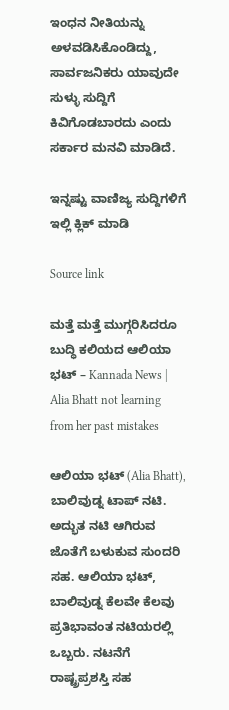ಇಂಧನ ನೀತಿಯನ್ನು ಅಳವಡಿಸಿಕೊಂಡಿದ್ದು, ಸಾರ್ವಜನಿಕರು ಯಾವುದೇ ಸುಳ್ಳು ಸುದ್ದಿಗೆ ಕಿವಿಗೊಡಬಾರದು ಎಂದು ಸರ್ಕಾರ ಮನವಿ ಮಾಡಿದೆ.

ಇನ್ನಷ್ಟು ವಾಣಿಜ್ಯ ಸುದ್ದಿಗಳಿಗೆ ಇಲ್ಲಿ ಕ್ಲಿಕ್ ಮಾಡಿ

Source link

ಮತ್ತೆ ಮತ್ತೆ ಮುಗ್ಗರಿಸಿದರೂ ಬುದ್ಧಿ ಕಲಿಯದ ಆಲಿಯಾ ಭಟ್ – Kannada News | Alia Bhatt not learning from her past mistakes

ಆಲಿಯಾ ಭಟ್ (Alia Bhatt), ಬಾಲಿವುಡ್ನ ಟಾಪ್ ನಟಿ. ಅದ್ಭುತ ನಟಿ ಆಗಿರುವ ಜೊತೆಗೆ ಬಳುಕುವ ಸುಂದರಿ ಸಹ. ಆಲಿಯಾ ಭಟ್, ಬಾಲಿವುಡ್ನ ಕೆಲವೇ ಕೆಲವು ಪ್ರತಿಭಾವಂತ ನಟಿಯರಲ್ಲಿ ಒಬ್ಬರು. ನಟನೆಗೆ ರಾಷ್ಟ್ರಪ್ರಶಸ್ತಿ ಸಹ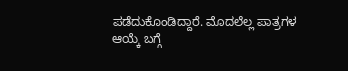ಪಡೆದುಕೊಂಡಿದ್ದಾರೆ. ಮೊದಲೆಲ್ಲ ಪಾತ್ರಗಳ ಆಯ್ಕೆ ಬಗ್ಗೆ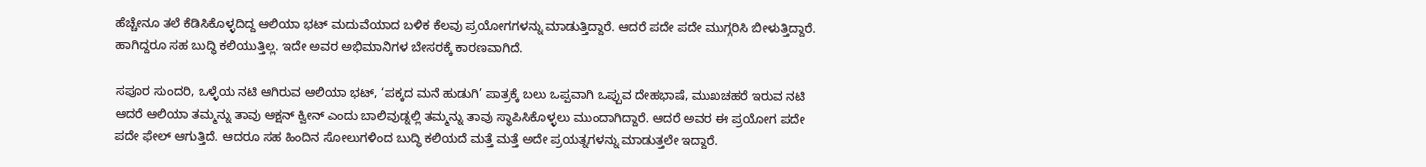ಹೆಚ್ಚೇನೂ ತಲೆ ಕೆಡಿಸಿಕೊಳ್ಳದಿದ್ದ ಆಲಿಯಾ ಭಟ್ ಮದುವೆಯಾದ ಬಳಿಕ ಕೆಲವು ಪ್ರಯೋಗಗಳನ್ನು ಮಾಡುತ್ತಿದ್ದಾರೆ. ಆದರೆ ಪದೇ ಪದೇ ಮುಗ್ಗರಿಸಿ ಬೀಳುತ್ತಿದ್ದಾರೆ. ಹಾಗಿದ್ದರೂ ಸಹ ಬುದ್ಧಿ ಕಲಿಯುತ್ತಿಲ್ಲ. ಇದೇ ಅವರ ಅಭಿಮಾನಿಗಳ ಬೇಸರಕ್ಕೆ ಕಾರಣವಾಗಿದೆ.

ಸಪೂರ ಸುಂದರಿ, ಒಳ್ಳೆಯ ನಟಿ ಆಗಿರುವ ಆಲಿಯಾ ಭಟ್, ‘ಪಕ್ಕದ ಮನೆ ಹುಡುಗಿ’ ಪಾತ್ರಕ್ಕೆ ಬಲು ಒಪ್ಪವಾಗಿ ಒಪ್ಪುವ ದೇಹಭಾಷೆ, ಮುಖಚಹರೆ ಇರುವ ನಟಿ ಆದರೆ ಆಲಿಯಾ ತಮ್ಮನ್ನು ತಾವು ಆಕ್ಷನ್ ಕ್ವೀನ್ ಎಂದು ಬಾಲಿವುಡ್ನಲ್ಲಿ ತಮ್ಮನ್ನು ತಾವು ಸ್ಥಾಪಿಸಿಕೊಳ್ಳಲು ಮುಂದಾಗಿದ್ದಾರೆ. ಆದರೆ ಅವರ ಈ ಪ್ರಯೋಗ ಪದೇ ಪದೇ ಫೇಲ್ ಆಗುತ್ತಿದೆ. ಆದರೂ ಸಹ ಹಿಂದಿನ ಸೋಲುಗಳಿಂದ ಬುದ್ಧಿ ಕಲಿಯದೆ ಮತ್ತೆ ಮತ್ತೆ ಅದೇ ಪ್ರಯತ್ನಗಳನ್ನು ಮಾಡುತ್ತಲೇ ಇದ್ದಾರೆ.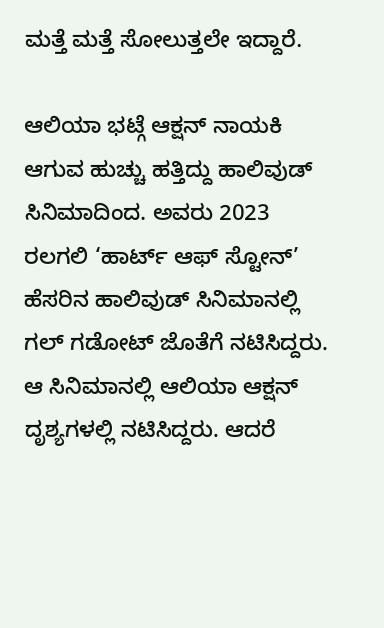ಮತ್ತೆ ಮತ್ತೆ ಸೋಲುತ್ತಲೇ ಇದ್ದಾರೆ.

ಆಲಿಯಾ ಭಟ್ಗೆ ಆಕ್ಷನ್ ನಾಯಕಿ ಆಗುವ ಹುಚ್ಚು ಹತ್ತಿದ್ದು ಹಾಲಿವುಡ್ ಸಿನಿಮಾದಿಂದ. ಅವರು 2023 ರಲಗಲಿ ‘ಹಾರ್ಟ್ ಆಫ್ ಸ್ಟೋನ್’ ಹೆಸರಿನ ಹಾಲಿವುಡ್ ಸಿನಿಮಾನಲ್ಲಿ ಗಲ್ ಗಡೋಟ್ ಜೊತೆಗೆ ನಟಿಸಿದ್ದರು. ಆ ಸಿನಿಮಾನಲ್ಲಿ ಆಲಿಯಾ ಆಕ್ಷನ್ ದೃಶ್ಯಗಳಲ್ಲಿ ನಟಿಸಿದ್ದರು. ಆದರೆ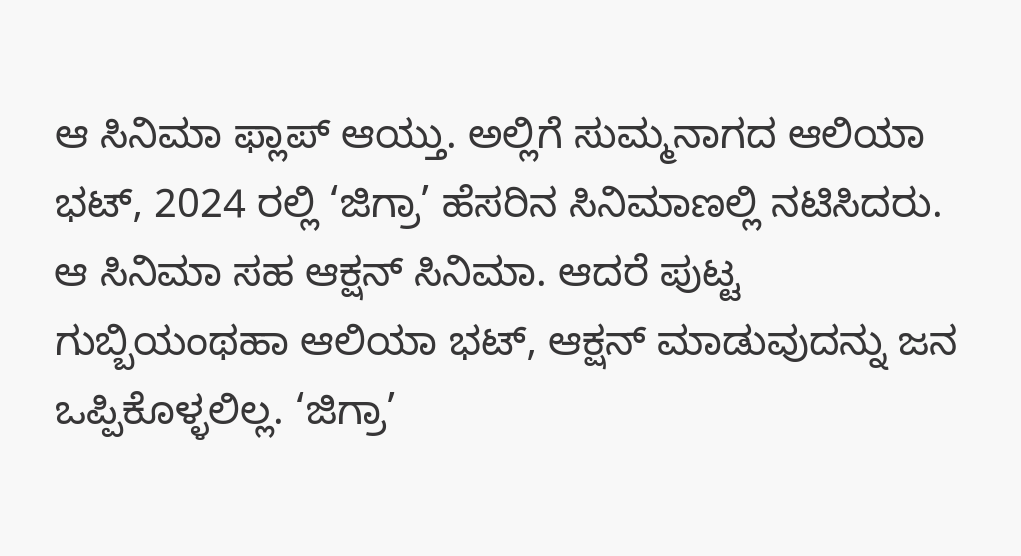ಆ ಸಿನಿಮಾ ಫ್ಲಾಪ್ ಆಯ್ತು. ಅಲ್ಲಿಗೆ ಸುಮ್ಮನಾಗದ ಆಲಿಯಾ ಭಟ್, 2024 ರಲ್ಲಿ ‘ಜಿಗ್ರಾ’ ಹೆಸರಿನ ಸಿನಿಮಾಣಲ್ಲಿ ನಟಿಸಿದರು. ಆ ಸಿನಿಮಾ ಸಹ ಆಕ್ಷನ್ ಸಿನಿಮಾ. ಆದರೆ ಪುಟ್ಟ ಗುಬ್ಬಿಯಂಥಹಾ ಆಲಿಯಾ ಭಟ್, ಆಕ್ಷನ್ ಮಾಡುವುದನ್ನು ಜನ ಒಪ್ಪಿಕೊಳ್ಳಲಿಲ್ಲ. ‘ಜಿಗ್ರಾ’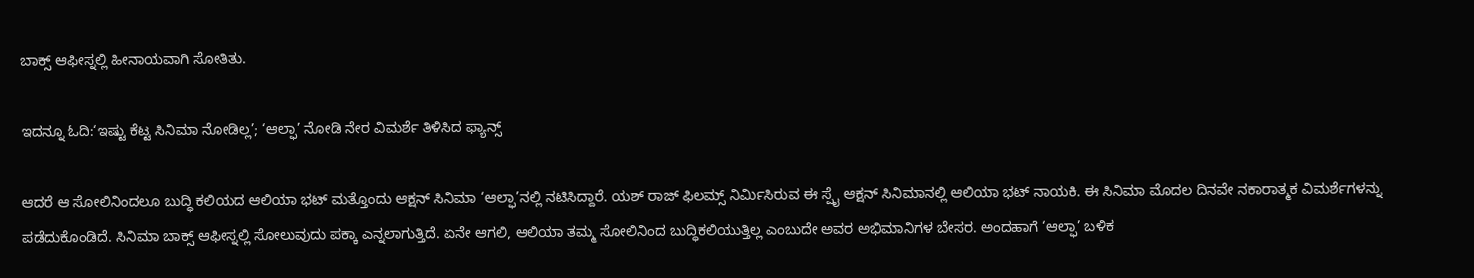ಬಾಕ್ಸ್ ಆಫೀಸ್ನಲ್ಲಿ ಹೀನಾಯವಾಗಿ ಸೋತಿತು.

ಇದನ್ನೂ ಓದಿ:‘ಇಷ್ಟು ಕೆಟ್ಟ ಸಿನಿಮಾ ನೋಡಿಲ್ಲ’; ‘ಆಲ್ಫಾ’ ನೋಡಿ ನೇರ ವಿಮರ್ಶೆ ತಿಳಿಸಿದ ಫ್ಯಾನ್ಸ್

ಆದರೆ ಆ ಸೋಲಿನಿಂದಲೂ ಬುದ್ಧಿ ಕಲಿಯದ ಆಲಿಯಾ ಭಟ್ ಮತ್ತೊಂದು ಆಕ್ಷನ್ ಸಿನಿಮಾ ‘ಆಲ್ಫಾ’ನಲ್ಲಿ ನಟಿಸಿದ್ದಾರೆ. ಯಶ್ ರಾಜ್ ಫಿಲಮ್ಸ್ ನಿರ್ಮಿಸಿರುವ ಈ ಸ್ಪೈ ಆಕ್ಷನ್ ಸಿನಿಮಾನಲ್ಲಿ ಆಲಿಯಾ ಭಟ್ ನಾಯಕಿ. ಈ ಸಿನಿಮಾ ಮೊದಲ ದಿನವೇ ನಕಾರಾತ್ಮಕ ವಿಮರ್ಶೆಗಳನ್ನು ಪಡೆದುಕೊಂಡಿದೆ. ಸಿನಿಮಾ ಬಾಕ್ಸ್ ಆಫೀಸ್ನಲ್ಲಿ ಸೋಲುವುದು ಪಕ್ಕಾ ಎನ್ನಲಾಗುತ್ತಿದೆ. ಏನೇ ಆಗಲಿ, ಆಲಿಯಾ ತಮ್ಮ ಸೋಲಿನಿಂದ ಬುದ್ಧಿಕಲಿಯುತ್ತಿಲ್ಲ ಎಂಬುದೇ ಅವರ ಅಭಿಮಾನಿಗಳ ಬೇಸರ. ಅಂದಹಾಗೆ ‘ಆಲ್ಫಾ’ ಬಳಿಕ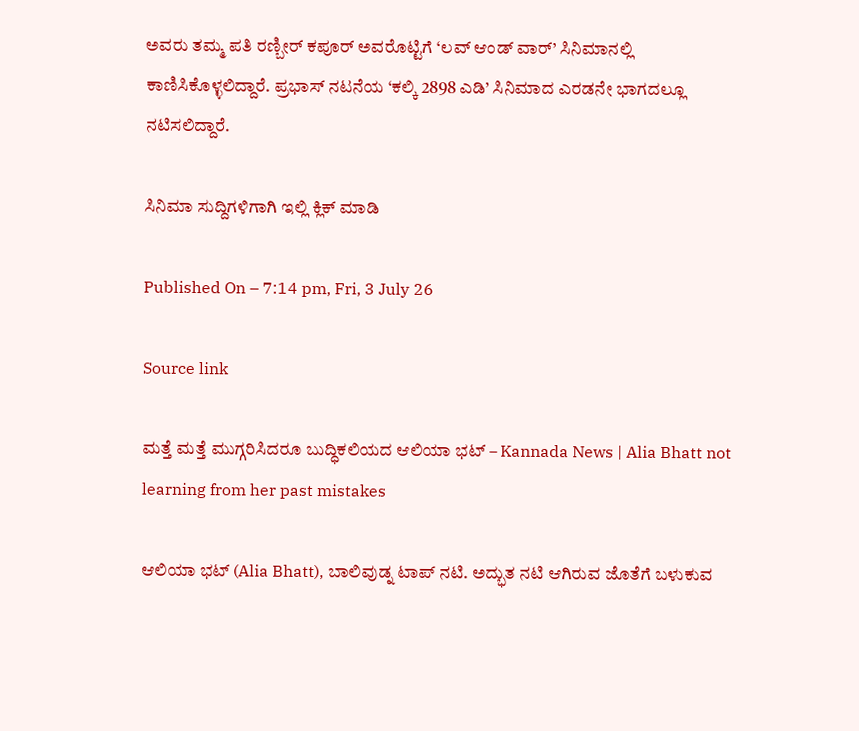ಅವರು ತಮ್ಮ ಪತಿ ರಣ್ಬೀರ್ ಕಪೂರ್ ಅವರೊಟ್ಟಿಗೆ ‘ಲವ್ ಆಂಡ್ ವಾರ್’ ಸಿನಿಮಾನಲ್ಲಿ ಕಾಣಿಸಿಕೊಳ್ಳಲಿದ್ದಾರೆ. ಪ್ರಭಾಸ್ ನಟನೆಯ ‘ಕಲ್ಕಿ 2898 ಎಡಿ’ ಸಿನಿಮಾದ ಎರಡನೇ ಭಾಗದಲ್ಲೂ ನಟಿಸಲಿದ್ದಾರೆ.

ಸಿನಿಮಾ ಸುದ್ದಿಗಳಿಗಾಗಿ ಇಲ್ಲಿ ಕ್ಲಿಕ್ ಮಾಡಿ

Published On – 7:14 pm, Fri, 3 July 26

Source link

ಮತ್ತೆ ಮತ್ತೆ ಮುಗ್ಗರಿಸಿದರೂ ಬುದ್ಧಿಕಲಿಯದ ಆಲಿಯಾ ಭಟ್ – Kannada News | Alia Bhatt not learning from her past mistakes

ಆಲಿಯಾ ಭಟ್ (Alia Bhatt), ಬಾಲಿವುಡ್ನ ಟಾಪ್ ನಟಿ. ಅದ್ಭುತ ನಟಿ ಆಗಿರುವ ಜೊತೆಗೆ ಬಳುಕುವ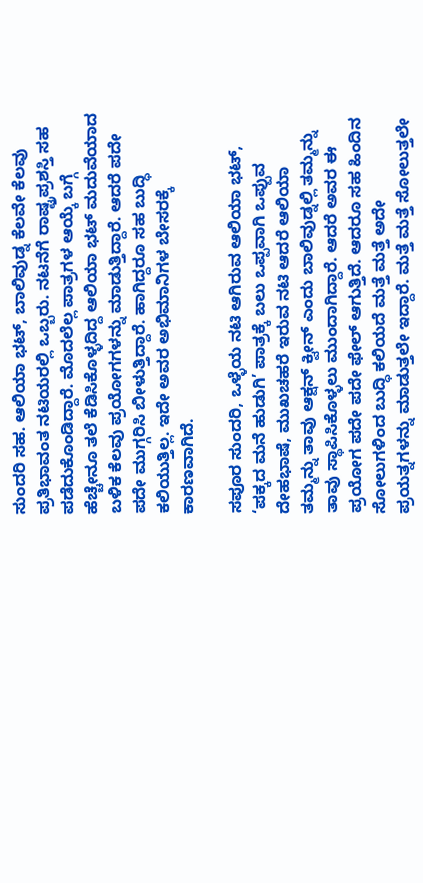ಸುಂದರಿ ಸಹ. ಆಲಿಯಾ ಭಟ್, ಬಾಲಿವುಡ್ನ ಕೆಲವೇ ಕೆಲವು ಪ್ರತಿಭಾವಂತ ನಟಿಯರಲ್ಲಿ ಒಬ್ಬರು. ನಟನೆಗೆ ರಾಷ್ಟ್ರಪ್ರಶಸ್ತಿ ಸಹ ಪಡೆದುಕೊಂಡಿದ್ದಾರೆ. ಮೊದಲೆಲ್ಲ ಪಾತ್ರಗಳ ಆಯ್ಕೆ ಬಗ್ಗೆ ಹೆಚ್ಚೇನೂ ತಲೆ ಕೆಡಿಸಿಕೊಳ್ಳದಿದ್ದ ಆಲಿಯಾ ಭಟ್ ಮದುವೆಯಾದ ಬಳಿಕ ಕೆಲವು ಪ್ರಯೋಗಗಳನ್ನು ಮಾಡುತ್ತಿದ್ದಾರೆ. ಆದರೆ ಪದೇ ಪದೇ ಮುಗ್ಗರಿಸಿ ಬೀಳುತ್ತಿದ್ದಾರೆ. ಹಾಗಿದ್ದರೂ ಸಹ ಬುದ್ಧಿ ಕಲಿಯುತ್ತಿಲ್ಲ. ಇದೇ ಅವರ ಅಭಿಮಾನಿಗಳ ಬೇಸರಕ್ಕೆ ಕಾರಣವಾಗಿದೆ.

ಸಪೂರ ಸುಂದರಿ, ಒಳ್ಳೆಯ ನಟಿ ಆಗಿರುವ ಆಲಿಯಾ ಭಟ್, ‘ಪಕ್ಕದ ಮನೆ ಹುಡುಗಿ’ ಪಾತ್ರಕ್ಕೆ ಬಲು ಒಪ್ಪವಾಗಿ ಒಪ್ಪುವ ದೇಹಭಾಷೆ, ಮುಖಚಹರೆ ಇರುವ ನಟಿ ಆದರೆ ಆಲಿಯಾ ತಮ್ಮನ್ನು ತಾವು ಆಕ್ಷನ್ ಕ್ವೀನ್ ಎಂದು ಬಾಲಿವುಡ್ನಲ್ಲಿ ತಮ್ಮನ್ನು ತಾವು ಸ್ಥಾಪಿಸಿಕೊಳ್ಳಲು ಮುಂದಾಗಿದ್ದಾರೆ. ಆದರೆ ಅವರ ಈ ಪ್ರಯೋಗ ಪದೇ ಪದೇ ಫೇಲ್ ಆಗುತ್ತಿದೆ. ಆದರೂ ಸಹ ಹಿಂದಿನ ಸೋಲುಗಳಿಂದ ಬುದ್ಧಿ ಕಲಿಯದೆ ಮತ್ತೆ ಮತ್ತೆ ಅದೇ ಪ್ರಯತ್ನಗಳನ್ನು ಮಾಡುತ್ತಲೇ ಇದ್ದಾರೆ. ಮತ್ತೆ ಮತ್ತೆ ಸೋಲುತ್ತಲೇ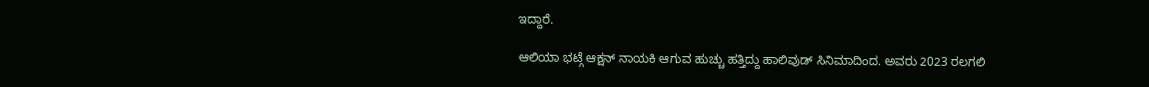ಇದ್ದಾರೆ.

ಆಲಿಯಾ ಭಟ್ಗೆ ಆಕ್ಷನ್ ನಾಯಕಿ ಆಗುವ ಹುಚ್ಚು ಹತ್ತಿದ್ದು ಹಾಲಿವುಡ್ ಸಿನಿಮಾದಿಂದ. ಅವರು 2023 ರಲಗಲಿ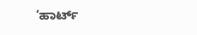‘ಹಾರ್ಟ್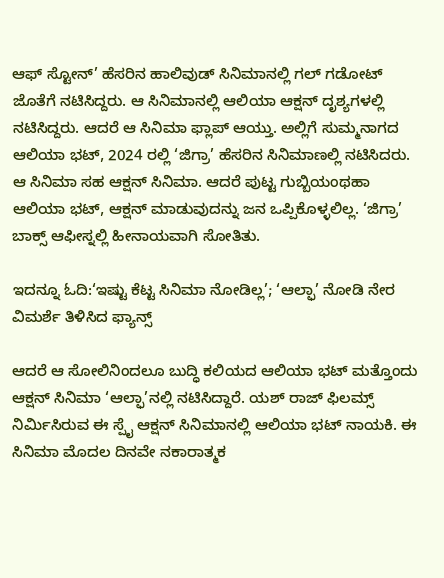ಆಫ್ ಸ್ಟೋನ್’ ಹೆಸರಿನ ಹಾಲಿವುಡ್ ಸಿನಿಮಾನಲ್ಲಿ ಗಲ್ ಗಡೋಟ್ ಜೊತೆಗೆ ನಟಿಸಿದ್ದರು. ಆ ಸಿನಿಮಾನಲ್ಲಿ ಆಲಿಯಾ ಆಕ್ಷನ್ ದೃಶ್ಯಗಳಲ್ಲಿ ನಟಿಸಿದ್ದರು. ಆದರೆ ಆ ಸಿನಿಮಾ ಫ್ಲಾಪ್ ಆಯ್ತು. ಅಲ್ಲಿಗೆ ಸುಮ್ಮನಾಗದ ಆಲಿಯಾ ಭಟ್, 2024 ರಲ್ಲಿ ‘ಜಿಗ್ರಾ’ ಹೆಸರಿನ ಸಿನಿಮಾಣಲ್ಲಿ ನಟಿಸಿದರು. ಆ ಸಿನಿಮಾ ಸಹ ಆಕ್ಷನ್ ಸಿನಿಮಾ. ಆದರೆ ಪುಟ್ಟ ಗುಬ್ಬಿಯಂಥಹಾ ಆಲಿಯಾ ಭಟ್, ಆಕ್ಷನ್ ಮಾಡುವುದನ್ನು ಜನ ಒಪ್ಪಿಕೊಳ್ಳಲಿಲ್ಲ. ‘ಜಿಗ್ರಾ’ ಬಾಕ್ಸ್ ಆಫೀಸ್ನಲ್ಲಿ ಹೀನಾಯವಾಗಿ ಸೋತಿತು.

ಇದನ್ನೂ ಓದಿ:‘ಇಷ್ಟು ಕೆಟ್ಟ ಸಿನಿಮಾ ನೋಡಿಲ್ಲ’; ‘ಆಲ್ಫಾ’ ನೋಡಿ ನೇರ ವಿಮರ್ಶೆ ತಿಳಿಸಿದ ಫ್ಯಾನ್ಸ್

ಆದರೆ ಆ ಸೋಲಿನಿಂದಲೂ ಬುದ್ಧಿ ಕಲಿಯದ ಆಲಿಯಾ ಭಟ್ ಮತ್ತೊಂದು ಆಕ್ಷನ್ ಸಿನಿಮಾ ‘ಆಲ್ಫಾ’ನಲ್ಲಿ ನಟಿಸಿದ್ದಾರೆ. ಯಶ್ ರಾಜ್ ಫಿಲಮ್ಸ್ ನಿರ್ಮಿಸಿರುವ ಈ ಸ್ಪೈ ಆಕ್ಷನ್ ಸಿನಿಮಾನಲ್ಲಿ ಆಲಿಯಾ ಭಟ್ ನಾಯಕಿ. ಈ ಸಿನಿಮಾ ಮೊದಲ ದಿನವೇ ನಕಾರಾತ್ಮಕ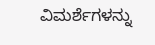ವಿಮರ್ಶೆಗಳನ್ನು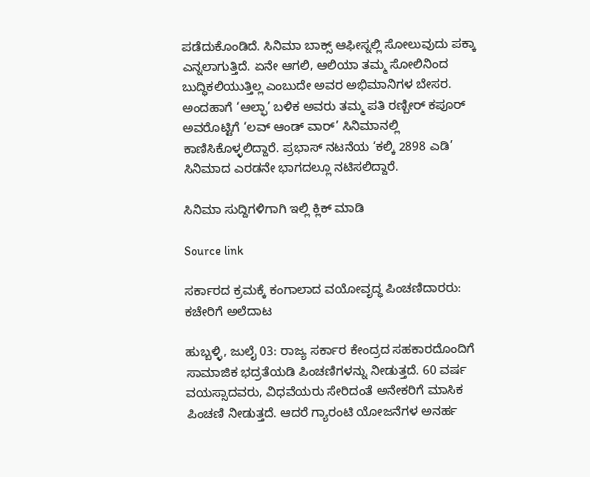ಪಡೆದುಕೊಂಡಿದೆ. ಸಿನಿಮಾ ಬಾಕ್ಸ್ ಆಫೀಸ್ನಲ್ಲಿ ಸೋಲುವುದು ಪಕ್ಕಾ ಎನ್ನಲಾಗುತ್ತಿದೆ. ಏನೇ ಆಗಲಿ, ಆಲಿಯಾ ತಮ್ಮ ಸೋಲಿನಿಂದ ಬುದ್ಧಿಕಲಿಯುತ್ತಿಲ್ಲ ಎಂಬುದೇ ಅವರ ಅಭಿಮಾನಿಗಳ ಬೇಸರ. ಅಂದಹಾಗೆ ‘ಆಲ್ಫಾ’ ಬಳಿಕ ಅವರು ತಮ್ಮ ಪತಿ ರಣ್ಬೀರ್ ಕಪೂರ್ ಅವರೊಟ್ಟಿಗೆ ‘ಲವ್ ಆಂಡ್ ವಾರ್’ ಸಿನಿಮಾನಲ್ಲಿ ಕಾಣಿಸಿಕೊಳ್ಳಲಿದ್ದಾರೆ. ಪ್ರಭಾಸ್ ನಟನೆಯ ‘ಕಲ್ಕಿ 2898 ಎಡಿ’ ಸಿನಿಮಾದ ಎರಡನೇ ಭಾಗದಲ್ಲೂ ನಟಿಸಲಿದ್ದಾರೆ.

ಸಿನಿಮಾ ಸುದ್ದಿಗಳಿಗಾಗಿ ಇಲ್ಲಿ ಕ್ಲಿಕ್ ಮಾಡಿ

Source link

ಸರ್ಕಾರದ ಕ್ರಮಕ್ಕೆ ಕಂಗಾಲಾದ ವಯೋವೃದ್ಧ ಪಿಂಚಣಿದಾರರು: ಕಚೇರಿಗೆ ಅಲೆದಾಟ

ಹುಬ್ಬಳ್ಳಿ, ಜುಲೈ 03: ರಾಜ್ಯ ಸರ್ಕಾರ ಕೇಂದ್ರದ ಸಹಕಾರದೊಂದಿಗೆ ಸಾಮಾಜಿಕ ಭದ್ರತೆಯಡಿ ಪಿಂಚಣಿಗಳನ್ನು ನೀಡುತ್ತದೆ. 60 ವರ್ಷ ವಯಸ್ಸಾದವರು, ವಿಧವೆಯರು ಸೇರಿದಂತೆ ಅನೇಕರಿಗೆ ಮಾಸಿಕ ಪಿಂಚಣಿ ನೀಡುತ್ತದೆ. ಆದರೆ ಗ್ಯಾರಂಟಿ ಯೋಜನೆಗಳ ಅನರ್ಹ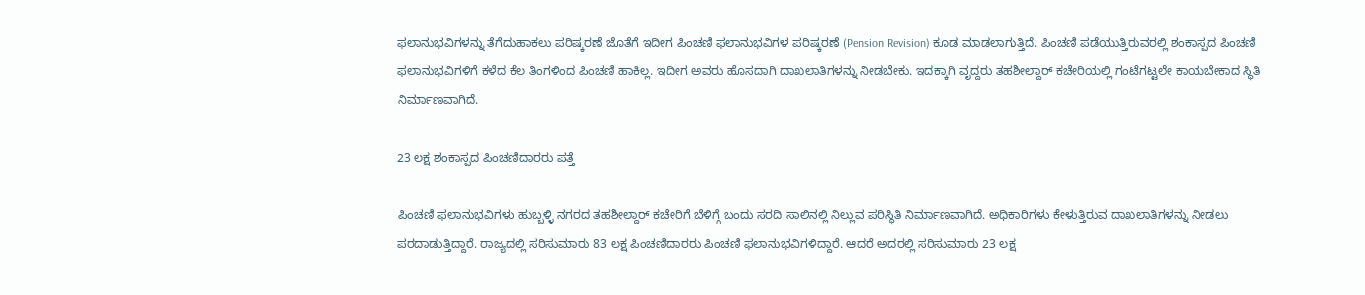ಫಲಾನುಭವಿಗಳನ್ನು ತೆಗೆದುಹಾಕಲು ಪರಿಷ್ಕರಣೆ ಜೊತೆಗೆ ಇದೀಗ ಪಿಂಚಣಿ ಫಲಾನುಭವಿಗಳ ಪರಿಷ್ಕರಣೆ (Pension Revision) ಕೂಡ ಮಾಡಲಾಗುತ್ತಿದೆ. ಪಿಂಚಣಿ ಪಡೆಯುತ್ತಿರುವರಲ್ಲಿ ಶಂಕಾಸ್ಪದ ಪಿಂಚಣಿ ಫಲಾನುಭವಿಗಳಿಗೆ ಕಳೆದ ಕೆಲ ತಿಂಗಳಿಂದ ಪಿಂಚಣಿ ಹಾಕಿಲ್ಲ. ಇದೀಗ ಅವರು ಹೊಸದಾಗಿ ದಾಖಲಾತಿಗಳನ್ನು ನೀಡಬೇಕು. ಇದಕ್ಕಾಗಿ ವೃದ್ದರು ತಹಶೀಲ್ದಾರ್ ಕಚೇರಿಯಲ್ಲಿ ಗಂಟೆಗಟ್ಟಲೇ ಕಾಯಬೇಕಾದ ಸ್ಥಿತಿ ನಿರ್ಮಾಣವಾಗಿದೆ.

23 ಲಕ್ಷ ಶಂಕಾಸ್ಪದ ಪಿಂಚಣಿದಾರರು ಪತ್ತೆ

ಪಿಂಚಣಿ ಫಲಾನುಭವಿಗಳು ಹುಬ್ಬಳ್ಳಿ ನಗರದ ತಹಶೀಲ್ದಾರ್ ಕಚೇರಿಗೆ ಬೆಳಿಗ್ಗೆ ಬಂದು ಸರದಿ ಸಾಲಿನಲ್ಲಿ ನಿಲ್ಲುವ ಪರಿಸ್ಥಿತಿ ನಿರ್ಮಾಣವಾಗಿದೆ. ಅಧಿಕಾರಿಗಳು ಕೇಳುತ್ತಿರುವ ದಾಖಲಾತಿಗಳನ್ನು ನೀಡಲು ಪರದಾಡುತ್ತಿದ್ದಾರೆ. ರಾಜ್ಯದಲ್ಲಿ ಸರಿಸುಮಾರು 83 ಲಕ್ಷ ಪಿಂಚಣಿದಾರರು ಪಿಂಚಣಿ ಫಲಾನುಭವಿಗಳಿದ್ದಾರೆ. ಆದರೆ ಅದರಲ್ಲಿ ಸರಿಸುಮಾರು 23 ಲಕ್ಷ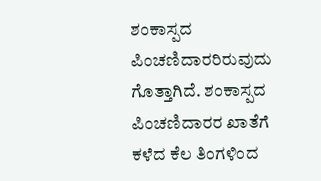ಶಂಕಾಸ್ಪದ ಪಿಂಚಣಿದಾರರಿರುವುದು ಗೊತ್ತಾಗಿದೆ. ಶಂಕಾಸ್ಪದ ಪಿಂಚಣಿದಾರರ ಖಾತೆಗೆ ಕಳೆದ ಕೆಲ ತಿಂಗಳಿಂದ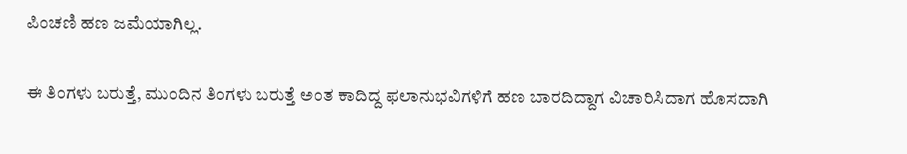ಪಿಂಚಣಿ ಹಣ ಜಮೆಯಾಗಿಲ್ಲ.

ಈ ತಿಂಗಳು ಬರುತ್ತೆ, ಮುಂದಿನ ತಿಂಗಳು ಬರುತ್ತೆ ಅಂತ ಕಾದಿದ್ದ ಫಲಾನುಭವಿಗಳಿಗೆ ಹಣ ಬಾರದಿದ್ದಾಗ ವಿಚಾರಿಸಿದಾಗ ಹೊಸದಾಗಿ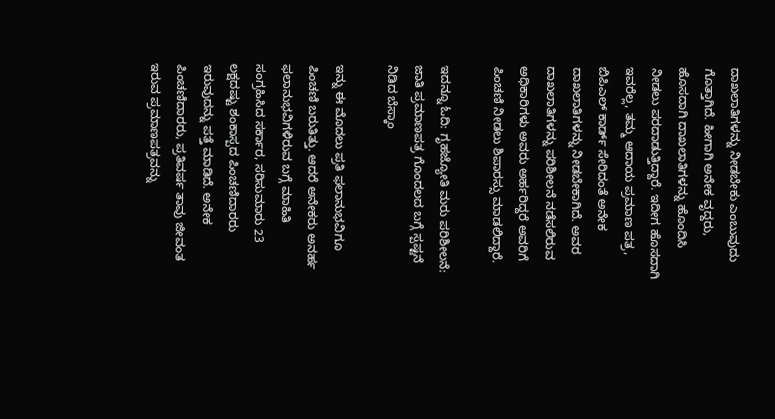ದಾಖಲಾತಿಗಳನ್ನು ನೀಡಬೇಕು ಎಂಬುವುದು ಗೊತ್ತಾಗಿದೆ. ಹೀಗಾಗಿ ಅನೇಕ ವೃದ್ದರು, ಹೊಸದಾಗಿ ದಾಖಲಾತಿಗಳನ್ನು ಹೊಂದಿಸಿ ನೀಡಲು ಪರದಾಡುತ್ತಿದ್ದಾರೆ. ಇದೀಗ ಹೊಸದಾಗಿ ಇವರೆಲ್ಲ, ತಮ್ಮ ಆದಾಯ ಪ್ರಮಾಣ ಪತ್ರ, ಬಿಪಿಎಲ್ ಕಾರ್ಡ್ ಸೇರಿದಂತೆ ಅನೇಕ ದಾಖಲಾತಿಗಳನ್ನು ನೀಡಬೇಕಾಗಿದೆ. ಅವರ ದಾಖಲಾತಿಗಳನ್ನು ಪರಿಶೀಲನೆ ನಡೆಸಲಿರುವ ಅಧಿಕಾರಿಗಳು ಅವರು ಅರ್ಹರಿದ್ದರೆ ಅವರಿಗೆ ಪಿಂಚಣಿ ನೀಡಲು ಶಿಪಾರಸ್ಸು ಮಾಡಲಿದ್ದಾರೆ.

ಇದನ್ನೂ ಓದಿ: ಗೃಹಜ್ಯೋತಿ ಮರು ಪರಿಶೀಲನೆ: ಜಾತಿ ಪ್ರಮಾಣಪತ್ರ ಗೊಂದಲದ ಬಗ್ಗೆ ಸ್ಪಷ್ಟನೆ ನಿಡಿದ ಬೆಸ್ಕಾಂ

ಇನ್ನು ಈ ಮೊದಲು ಪ್ರತಿ ಫಲಾನುಭವಿಗೂ ಪಿಂಚಣಿ ಬರುತಿತ್ತು. ಆದರೆ ಅನೇಕರು ಅನರ್ಹ ಫಲಾನುಭವಿಗಳಿರುವ ಬಗ್ಗೆ ಮಾಹಿತಿ ಸಂಗ್ರಹಿಸಿದ ಸರ್ಕಾರ, ಸರಿಸುಮಾರು 23 ಲಕ್ಷದಷ್ಟು ಶಂಕಾಸ್ಪದ ಪಿಂಚಣಿದಾರರು ಇರುವುದನ್ನು ಪತ್ತೆ ಮಾಡಿದೆ. ಅನೇಕ ಪಿಂಚಣಿದಾರರು, ಪ್ರತಿವರ್ಷ ತಾವು ಜೀವಂತ ಇರುವ ಪ್ರಮಾಣಪತ್ರವನ್ನು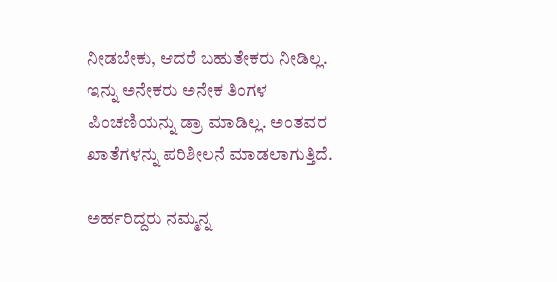ನೀಡಬೇಕು, ಆದರೆ ಬಹುತೇಕರು ನೀಡಿಲ್ಲ. ಇನ್ನು ಅನೇಕರು ಅನೇಕ ತಿಂಗಳ ಪಿಂಚಣಿಯನ್ನು ಡ್ರಾ ಮಾಡಿಲ್ಲ. ಅಂತವರ ಖಾತೆಗಳನ್ನು ಪರಿಶೀಲನೆ ಮಾಡಲಾಗುತ್ತಿದೆ.

ಅರ್ಹರಿದ್ದರು ನಮ್ಮನ್ನ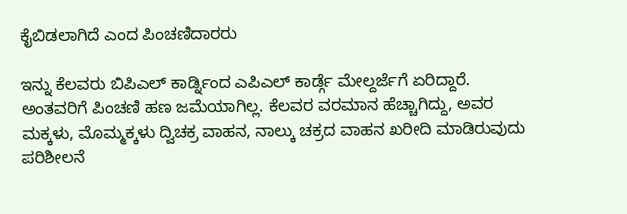ಕೈಬಿಡಲಾಗಿದೆ ಎಂದ ಪಿಂಚಣಿದಾರರು

ಇನ್ನು ಕೆಲವರು ಬಿಪಿಎಲ್ ಕಾರ್ಡ್ನಿಂದ ಎಪಿಎಲ್ ಕಾರ್ಡ್ಗೆ ಮೇಲ್ದರ್ಜೆಗೆ ಏರಿದ್ದಾರೆ. ಅಂತವರಿಗೆ ಪಿಂಚಣಿ ಹಣ ಜಮೆಯಾಗಿಲ್ಲ. ಕೆಲವರ ವರಮಾನ ಹೆಚ್ಚಾಗಿದ್ದು, ಅವರ ಮಕ್ಕಳು, ಮೊಮ್ಮಕ್ಕಳು ದ್ವಿಚಕ್ರ ವಾಹನ, ನಾಲ್ಕು ಚಕ್ರದ ವಾಹನ ಖರೀದಿ ಮಾಡಿರುವುದು ಪರಿಶೀಲನೆ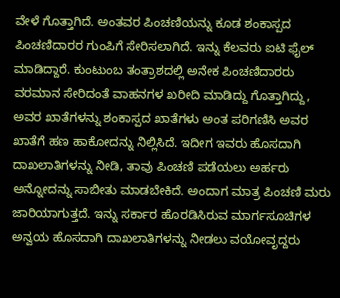ವೇಳೆ ಗೊತ್ತಾಗಿದೆ. ಅಂತವರ ಪಿಂಚಣಿಯನ್ನು ಕೂಡ ಶಂಕಾಸ್ಪದ ಪಿಂಚಣಿದಾರರ ಗುಂಪಿಗೆ ಸೇರಿಸಲಾಗಿದೆ. ಇನ್ನು ಕೆಲವರು ಐಟಿ ಫೈಲ್ ಮಾಡಿದ್ದಾರೆ. ಕುಂಟುಂಬ ತಂತ್ರಾಶದಲ್ಲಿ ಅನೇಕ ಪಿಂಚಣಿದಾರರು ವರಮಾನ ಸೇರಿದಂತೆ ವಾಹನಗಳ ಖರೀದಿ ಮಾಡಿದ್ದು ಗೊತ್ತಾಗಿದ್ದು, ಅವರ ಖಾತೆಗಳನ್ನು ಶಂಕಾಸ್ಪದ ಖಾತೆಗಳು ಅಂತ ಪರಿಗಣಿಸಿ ಅವರ ಖಾತೆಗೆ ಹಣ ಹಾಕೋದನ್ನು ನಿಲ್ಲಿಸಿದೆ. ಇದೀಗ ಇವರು ಹೊಸದಾಗಿ ದಾಖಲಾತಿಗಳನ್ನು ನೀಡಿ, ತಾವು ಪಿಂಚಣಿ ಪಡೆಯಲು ಅರ್ಹರು ಅನ್ನೋದನ್ನು ಸಾಬೀತು ಮಾಡಬೇಕಿದೆ. ಅಂದಾಗ ಮಾತ್ರ ಪಿಂಚಣಿ ಮರು ಜಾರಿಯಾಗುತ್ತದೆ. ಇನ್ನು ಸರ್ಕಾರ ಹೊರಡಿಸಿರುವ ಮಾರ್ಗಸೂಚಿಗಳ ಅನ್ವಯ ಹೊಸದಾಗಿ ದಾಖಲಾತಿಗಳನ್ನು ನೀಡಲು ವಯೋವೃದ್ದರು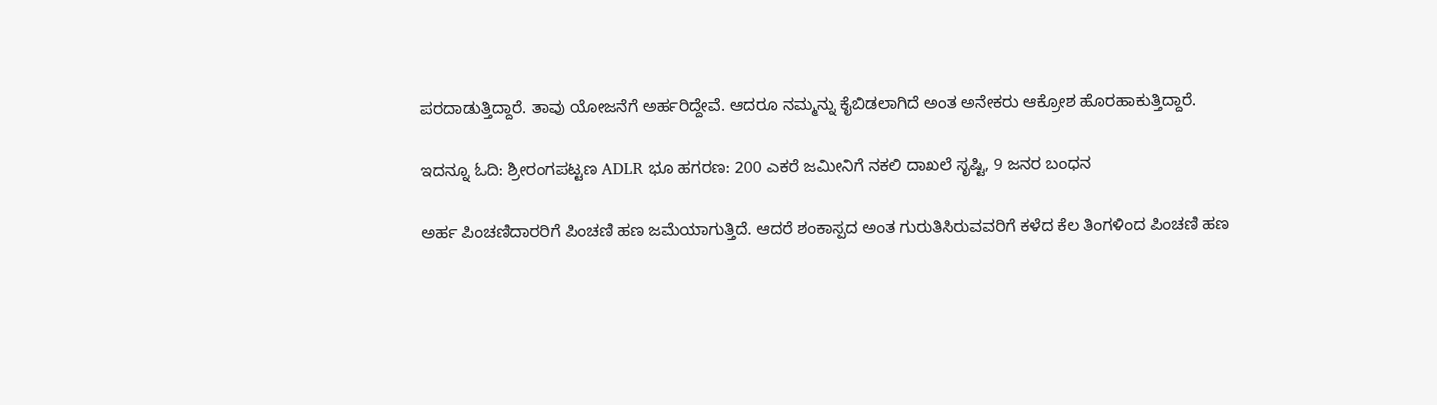ಪರದಾಡುತ್ತಿದ್ದಾರೆ. ತಾವು ಯೋಜನೆಗೆ ಅರ್ಹರಿದ್ದೇವೆ. ಆದರೂ ನಮ್ಮನ್ನು ಕೈಬಿಡಲಾಗಿದೆ ಅಂತ ಅನೇಕರು ಆಕ್ರೋಶ ಹೊರಹಾಕುತ್ತಿದ್ದಾರೆ.

ಇದನ್ನೂ ಓದಿ: ಶ್ರೀರಂಗಪಟ್ಟಣ ADLR ಭೂ ಹಗರಣ: 200 ಎಕರೆ ಜಮೀನಿಗೆ ನಕಲಿ ದಾಖಲೆ ಸೃಷ್ಟಿ, 9 ಜನರ ಬಂಧನ

ಅರ್ಹ ಪಿಂಚಣಿದಾರರಿಗೆ ಪಿಂಚಣಿ ಹಣ ಜಮೆಯಾಗುತ್ತಿದೆ. ಆದರೆ ಶಂಕಾಸ್ಪದ ಅಂತ ಗುರುತಿಸಿರುವವರಿಗೆ ಕಳೆದ ಕೆಲ ತಿಂಗಳಿಂದ ಪಿಂಚಣಿ ಹಣ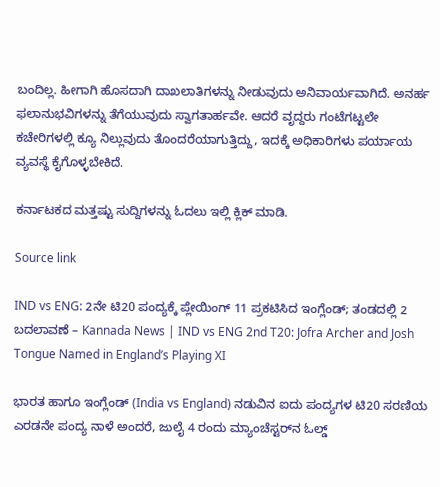ಬಂದಿಲ್ಲ. ಹೀಗಾಗಿ ಹೊಸದಾಗಿ ದಾಖಲಾತಿಗಳನ್ನು ನೀಡುವುದು ಅನಿವಾರ್ಯವಾಗಿದೆ. ಅನರ್ಹ ಫಲಾನುಭವಿಗಳನ್ನು ತೆಗೆಯುವುದು ಸ್ವಾಗತಾರ್ಹವೇ. ಆದರೆ ವೃದ್ದರು ಗಂಟೆಗಟ್ಟಲೇ ಕಚೇರಿಗಳಲ್ಲಿ ಕ್ಯೂ ನಿಲ್ಲುವುದು ತೊಂದರೆಯಾಗುತ್ತಿದ್ದು, ಇದಕ್ಕೆ ಅಧಿಕಾರಿಗಳು ಪರ್ಯಾಯ ವ್ಯವಸ್ಥೆ ಕೈಗೊಳ್ಳಬೇಕಿದೆ.

ಕರ್ನಾಟಕದ ಮತ್ತಷ್ಟು ಸುದ್ದಿಗಳನ್ನು ಓದಲು ಇಲ್ಲಿ ಕ್ಲಿಕ್ ಮಾಡಿ.

Source link

IND vs ENG: 2ನೇ ಟಿ20 ಪಂದ್ಯಕ್ಕೆ ಪ್ಲೇಯಿಂಗ್ 11 ಪ್ರಕಟಿಸಿದ ಇಂಗ್ಲೆಂಡ್‌; ತಂಡದಲ್ಲಿ 2 ಬದಲಾವಣೆ – Kannada News | IND vs ENG 2nd T20: Jofra Archer and Josh Tongue Named in England’s Playing XI

ಭಾರತ ಹಾಗೂ ಇಂಗ್ಲೆಂಡ್‌ (India vs England) ನಡುವಿನ ಐದು ಪಂದ್ಯಗಳ ಟಿ20 ಸರಣಿಯ ಎರಡನೇ ಪಂದ್ಯ ನಾಳೆ ಅಂದರೆ, ಜುಲೈ 4 ರಂದು ಮ್ಯಾಂಚೆಸ್ಟರ್‌ನ ಓಲ್ಡ್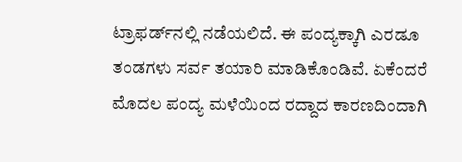ಟ್ರಾಫರ್ಡ್‌ನಲ್ಲಿ ನಡೆಯಲಿದೆ. ಈ ಪಂದ್ಯಕ್ಕಾಗಿ ಎರಡೂ ತಂಡಗಳು ಸರ್ವ ತಯಾರಿ ಮಾಡಿಕೊಂಡಿವೆ. ಏಕೆಂದರೆ ಮೊದಲ ಪಂದ್ಯ ಮಳೆಯಿಂದ ರದ್ದಾದ ಕಾರಣದಿಂದಾಗಿ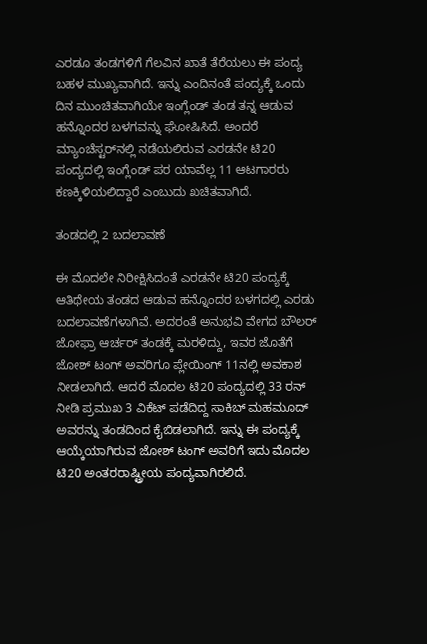ಎರಡೂ ತಂಡಗಳಿಗೆ ಗೆಲವಿನ ಖಾತೆ ತೆರೆಯಲು ಈ ಪಂದ್ಯ ಬಹಳ ಮುಖ್ಯವಾಗಿದೆ. ಇನ್ನು ಎಂದಿನಂತೆ ಪಂದ್ಯಕ್ಕೆ ಒಂದು ದಿನ ಮುಂಚಿತವಾಗಿಯೇ ಇಂಗ್ಲೆಂಡ್‌ ತಂಡ ತನ್ನ ಆಡುವ ಹನ್ನೊಂದರ ಬಳಗವನ್ನು ಘೋಷಿಸಿದೆ. ಅಂದರೆ ಮ್ಯಾಂಚೆಸ್ಟರ್‌ನಲ್ಲಿ ನಡೆಯಲಿರುವ ಎರಡನೇ ಟಿ20 ಪಂದ್ಯದಲ್ಲಿ ಇಂಗ್ಲೆಂಡ್‌ ಪರ ಯಾವೆಲ್ಲ 11 ಆಟಗಾರರು ಕಣಕ್ಕಿಳಿಯಲಿದ್ದಾರೆ ಎಂಬುದು ಖಚಿತವಾಗಿದೆ.

ತಂಡದಲ್ಲಿ 2 ಬದಲಾವಣೆ

ಈ ಮೊದಲೇ ನಿರೀಕ್ಷಿಸಿದಂತೆ ಎರಡನೇ ಟಿ20 ಪಂದ್ಯಕ್ಕೆ ಆತಿಥೇಯ ತಂಡದ ಆಡುವ ಹನ್ನೊಂದರ ಬಳಗದಲ್ಲಿ ಎರಡು ಬದಲಾವಣೆಗಳಾಗಿವೆ. ಅದರಂತೆ ಅನುಭವಿ ವೇಗದ ಬೌಲರ್ ಜೋಫ್ರಾ ಆರ್ಚರ್ ತಂಡಕ್ಕೆ ಮರಳಿದ್ದು, ಇವರ ಜೊತೆಗೆ ಜೋಶ್ ಟಂಗ್ ಅವರಿಗೂ ಪ್ಲೇಯಿಂಗ್ 11ನಲ್ಲಿ ಅವಕಾಶ ನೀಡಲಾಗಿದೆ. ಆದರೆ ಮೊದಲ ಟಿ20 ಪಂದ್ಯದಲ್ಲಿ 33 ರನ್ ನೀಡಿ ಪ್ರಮುಖ 3 ವಿಕೆಟ್ ಪಡೆದಿದ್ದ ಸಾಕಿಬ್ ಮಹಮೂದ್ ಅವರನ್ನು ತಂಡದಿಂದ ಕೈಬಿಡಲಾಗಿದೆ. ಇನ್ನು ಈ ಪಂದ್ಯಕ್ಕೆ ಆಯ್ಕೆಯಾಗಿರುವ ಜೋಶ್ ಟಂಗ್ ಅವರಿಗೆ ಇದು ಮೊದಲ ಟಿ20 ಅಂತರರಾಷ್ಟ್ರೀಯ ಪಂದ್ಯವಾಗಿರಲಿದೆ.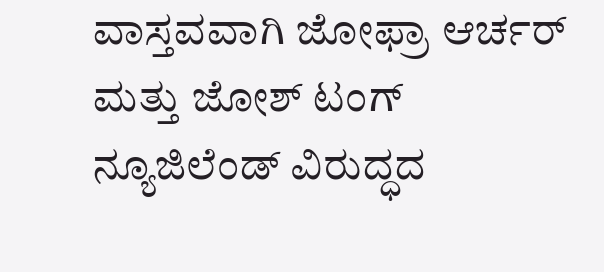ವಾಸ್ತವವಾಗಿ ಜೋಫ್ರಾ ಆರ್ಚರ್ ಮತ್ತು ಜೋಶ್ ಟಂಗ್ ನ್ಯೂಜಿಲೆಂಡ್ ವಿರುದ್ಧದ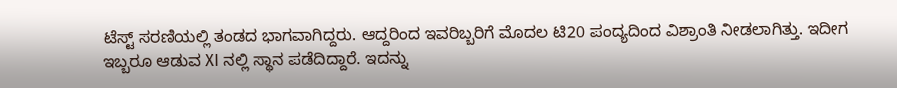ಟೆಸ್ಟ್ ಸರಣಿಯಲ್ಲಿ ತಂಡದ ಭಾಗವಾಗಿದ್ದರು. ಆದ್ದರಿಂದ ಇವರಿಬ್ಬರಿಗೆ ಮೊದಲ ಟಿ20 ಪಂದ್ಯದಿಂದ ವಿಶ್ರಾಂತಿ ನೀಡಲಾಗಿತ್ತು. ಇದೀಗ ಇಬ್ಬರೂ ಆಡುವ XI ನಲ್ಲಿ ಸ್ಥಾನ ಪಡೆದಿದ್ದಾರೆ. ಇದನ್ನು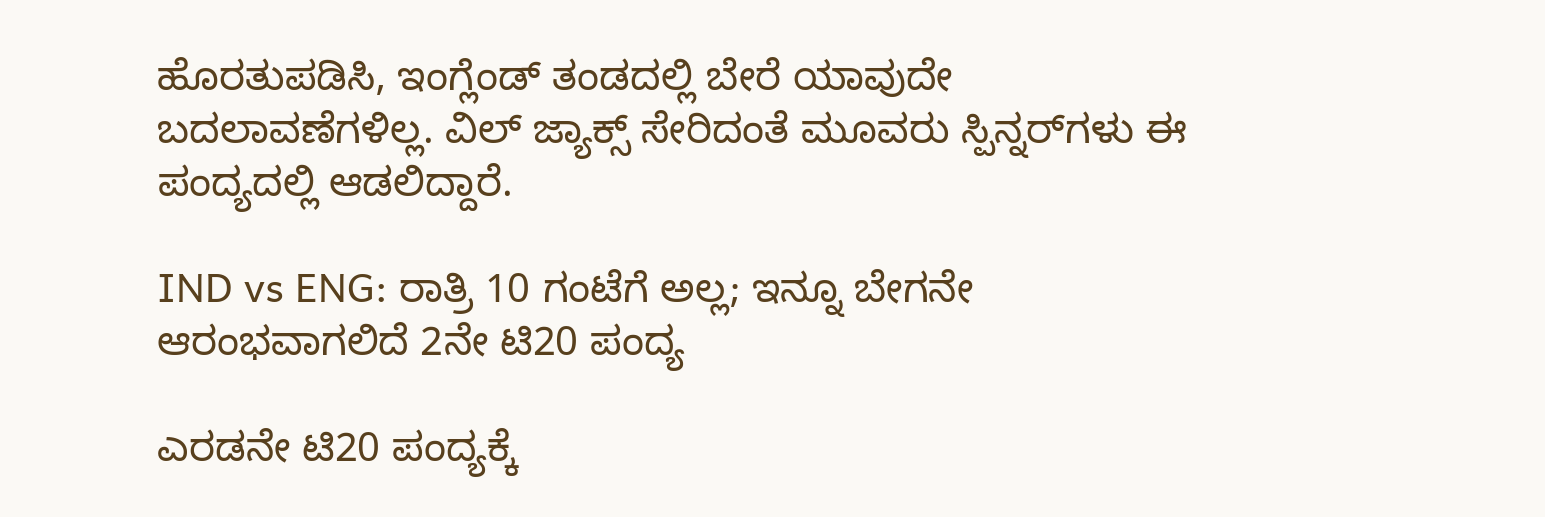ಹೊರತುಪಡಿಸಿ, ಇಂಗ್ಲೆಂಡ್ ತಂಡದಲ್ಲಿ ಬೇರೆ ಯಾವುದೇ ಬದಲಾವಣೆಗಳಿಲ್ಲ. ವಿಲ್ ಜ್ಯಾಕ್ಸ್ ಸೇರಿದಂತೆ ಮೂವರು ಸ್ಪಿನ್ನರ್‌ಗಳು ಈ ಪಂದ್ಯದಲ್ಲಿ ಆಡಲಿದ್ದಾರೆ.

IND vs ENG: ರಾತ್ರಿ 10 ಗಂಟೆಗೆ ಅಲ್ಲ; ಇನ್ನೂ ಬೇಗನೇ ಆರಂಭವಾಗಲಿದೆ 2ನೇ ಟಿ20 ಪಂದ್ಯ

ಎರಡನೇ ಟಿ20 ಪಂದ್ಯಕ್ಕೆ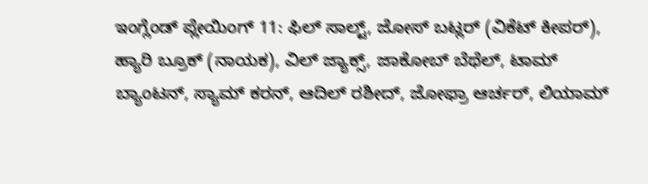ಇಂಗ್ಲೆಂಡ್ ಪ್ಲೇಯಿಂಗ್ 11: ಫಿಲ್ ಸಾಲ್ಟ್, ಜೋಸ್ ಬಟ್ಲರ್ (ವಿಕೆಟ್ ಕೀಪರ್), ಹ್ಯಾರಿ ಬ್ರೂಕ್ (ನಾಯಕ), ವಿಲ್ ಜ್ಯಾಕ್ಸ್, ಜಾಕೋಬ್ ಬೆಥೆಲ್, ಟಾಮ್ ಬ್ಯಾಂಟನ್, ಸ್ಯಾಮ್ ಕರನ್, ಆದಿಲ್ ರಶೀದ್, ಜೋಫ್ರಾ ಆರ್ಚರ್, ಲಿಯಾಮ್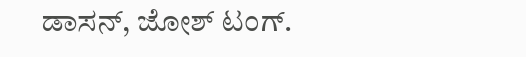ಡಾಸನ್, ಜೋಶ್ ಟಂಗ್.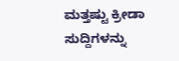ಮತ್ತಷ್ಟು ಕ್ರೀಡಾ ಸುದ್ದಿಗಳನ್ನು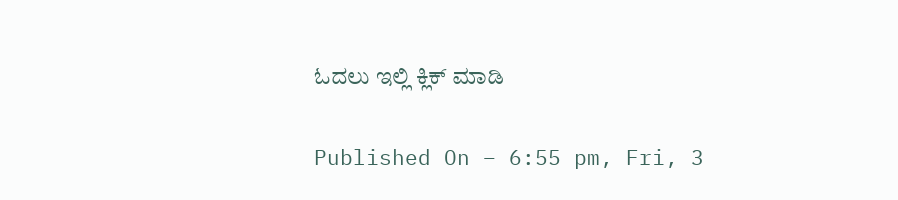ಓದಲು ಇಲ್ಲಿ ಕ್ಲಿಕ್ ಮಾಡಿ

Published On – 6:55 pm, Fri, 3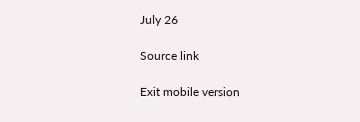July 26

Source link

Exit mobile version